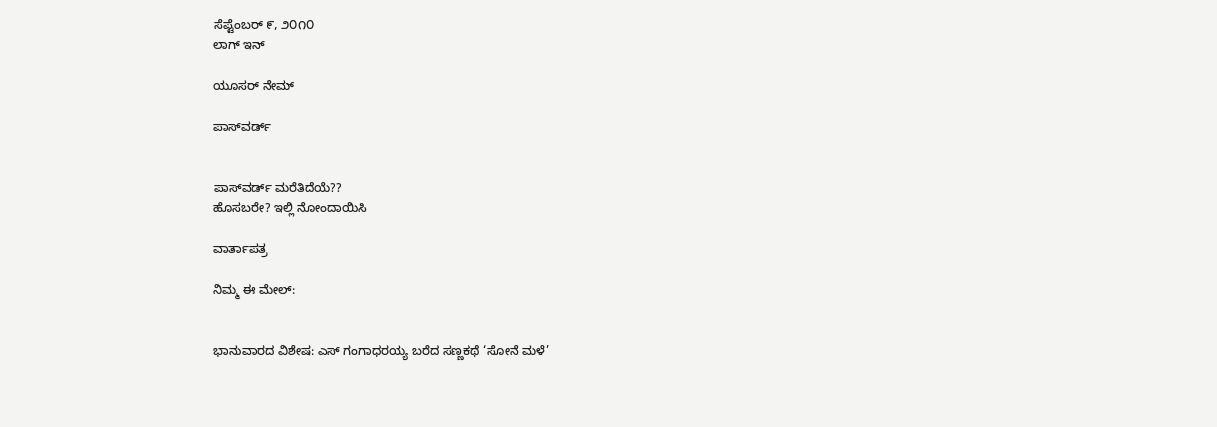ಸೆಪ್ಟೆಂಬರ್ ೯, ೨೦೧೦
ಲಾಗ್ ಇನ್

ಯೂಸರ್ ನೇಮ್

ಪಾಸ್‌ವರ್ಡ್


ಪಾಸ್‌ವರ್ಡ್ ಮರೆತಿದೆಯೆ??
ಹೊಸಬರೇ? ಇಲ್ಲಿ ನೋಂದಾಯಿಸಿ

ವಾರ್ತಾಪತ್ರ

ನಿಮ್ಮ ಈ ಮೇಲ್:


ಭಾನುವಾರದ ವಿಶೇಷ: ಎಸ್ ಗಂಗಾಧರಯ್ಯ ಬರೆದ ಸಣ್ಣಕಥೆ ‘ಸೋನೆ ಮಳೆ’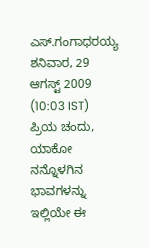ಎಸ್.ಗಂಗಾಧರಯ್ಯ
ಶನಿವಾರ, 29 ಆಗಸ್ಟ್ 2009 (10:03 IST)
ಪ್ರಿಯ ಚಂದು,
ಯಾಕೋ ನನ್ನೊಳಗಿನ ಭಾವಗಳನ್ನು ಇಲ್ಲಿಯೇ ಈ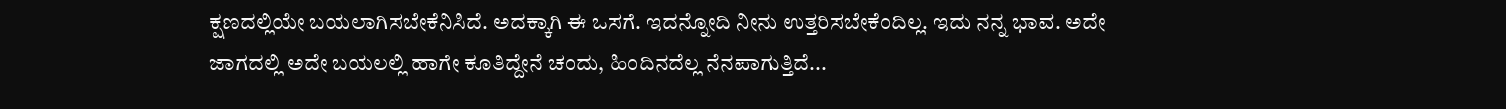ಕ್ಷಣದಲ್ಲಿಯೇ ಬಯಲಾಗಿಸಬೇಕೆನಿಸಿದೆ. ಅದಕ್ಕಾಗಿ ಈ ಒಸಗೆ. ಇದನ್ನೋದಿ ನೀನು ಉತ್ತರಿಸಬೇಕೆಂದಿಲ್ಲ. ಇದು ನನ್ನ ಭಾವ. ಅದೇ ಜಾಗದಲ್ಲಿ ಅದೇ ಬಯಲಲ್ಲಿ ಹಾಗೇ ಕೂತಿದ್ದೇನೆ ಚಂದು, ಹಿಂದಿನದೆಲ್ಲ ನೆನಪಾಗುತ್ತಿದೆ...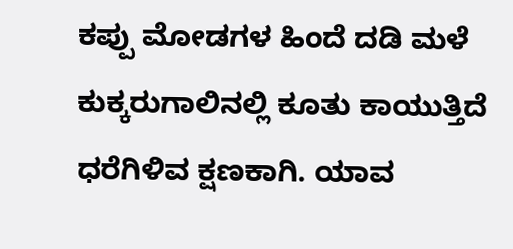ಕಪ್ಪು ಮೋಡಗಳ ಹಿಂದೆ ದಡಿ ಮಳೆ ಕುಕ್ಕರುಗಾಲಿನಲ್ಲಿ ಕೂತು ಕಾಯುತ್ತಿದೆ ಧರೆಗಿಳಿವ ಕ್ಷಣಕಾಗಿ. ಯಾವ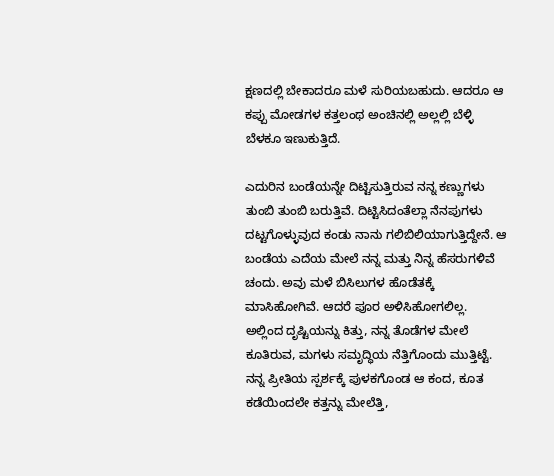ಕ್ಷಣದಲ್ಲಿ ಬೇಕಾದರೂ ಮಳೆ ಸುರಿಯಬಹುದು. ಆದರೂ ಆ ಕಪ್ಪು ಮೋಡಗಳ ಕತ್ತಲಂಥ ಅಂಚಿನಲ್ಲಿ ಅಲ್ಲಲ್ಲಿ ಬೆಳ್ಳಿ ಬೆಳಕೂ ಇಣುಕುತ್ತಿದೆ.

ಎದುರಿನ ಬಂಡೆಯನ್ನೇ ದಿಟ್ಟಿಸುತ್ತಿರುವ ನನ್ನ ಕಣ್ಣುಗಳು ತುಂಬಿ ತುಂಬಿ ಬರುತ್ತಿವೆ. ದಿಟ್ಟಿಸಿದಂತೆಲ್ಲಾ ನೆನಪುಗಳು ದಟ್ಟಗೊಳ್ಳುವುದ ಕಂಡು ನಾನು ಗಲಿಬಿಲಿಯಾಗುತ್ತಿದ್ದೇನೆ. ಆ ಬಂಡೆಯ ಎದೆಯ ಮೇಲೆ ನನ್ನ ಮತ್ತು ನಿನ್ನ ಹೆಸರುಗಳಿವೆ ಚಂದು. ಅವು ಮಳೆ ಬಿಸಿಲುಗಳ ಹೊಡೆತಕ್ಕೆ ಮಾಸಿಹೋಗಿವೆ. ಆದರೆ ಪೂರ ಅಳಿಸಿಹೋಗಲಿಲ್ಲ. ಅಲ್ಲಿಂದ ದೃಷ್ಟಿಯನ್ನು ಕಿತ್ತು, ನನ್ನ ತೊಡೆಗಳ ಮೇಲೆ ಕೂತಿರುವ, ಮಗಳು ಸಮೃದ್ಧಿಯ ನೆತ್ತಿಗೊಂದು ಮುತ್ತಿಟ್ಟೆ. ನನ್ನ ಪ್ರೀತಿಯ ಸ್ಪರ್ಶಕ್ಕೆ ಪುಳಕಗೊಂಡ ಆ ಕಂದ, ಕೂತ ಕಡೆಯಿಂದಲೇ ಕತ್ತನ್ನು ಮೇಲೆತ್ತಿ,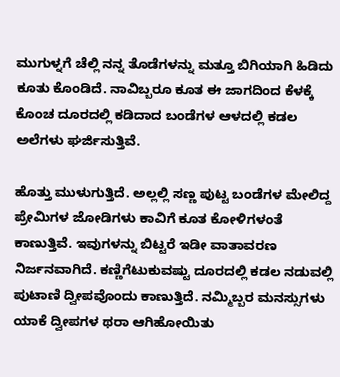ಮುಗುಳ್ನಗೆ ಚೆಲ್ಲಿ ನನ್ನ ತೊಡೆಗಳನ್ನು ಮತ್ತೂ ಬಿಗಿಯಾಗಿ ಹಿಡಿದು ಕೂತು ಕೊಂಡಿದೆ. ನಾವಿಬ್ಬರೂ ಕೂತ ಈ ಜಾಗದಿಂದ ಕೆಳಕ್ಕೆ ಕೊಂಚ ದೂರದಲ್ಲಿ ಕಡಿದಾದ ಬಂಡೆಗಳ ಆಳದಲ್ಲಿ ಕಡಲ ಅಲೆಗಳು ಘರ್ಜಿಸುತ್ತಿವೆ.

ಹೊತ್ತು ಮುಳುಗುತ್ತಿದೆ. ಅಲ್ಲಲ್ಲಿ ಸಣ್ಣ ಪುಟ್ಟ ಬಂಡೆಗಳ ಮೇಲಿದ್ದ ಪ್ರೇಮಿಗಳ ಜೋಡಿಗಳು ಕಾವಿಗೆ ಕೂತ ಕೋಳಿಗಳಂತೆ ಕಾಣುತ್ತಿವೆ. ಇವುಗಳನ್ನು ಬಿಟ್ಟರೆ ಇಡೀ ವಾತಾವರಣ ನಿರ್ಜನವಾಗಿದೆ. ಕಣ್ಣಿಗೆಟುಕುವಷ್ಟು ದೂರದಲ್ಲಿ ಕಡಲ ನಡುವಲ್ಲಿ ಪುಟಾಣಿ ದ್ವೀಪವೊಂದು ಕಾಣುತ್ತಿದೆ. ನಮ್ಮಿಬ್ಬರ ಮನಸ್ಸುಗಳು ಯಾಕೆ ದ್ವೀಪಗಳ ಥರಾ ಆಗಿಹೋಯಿತು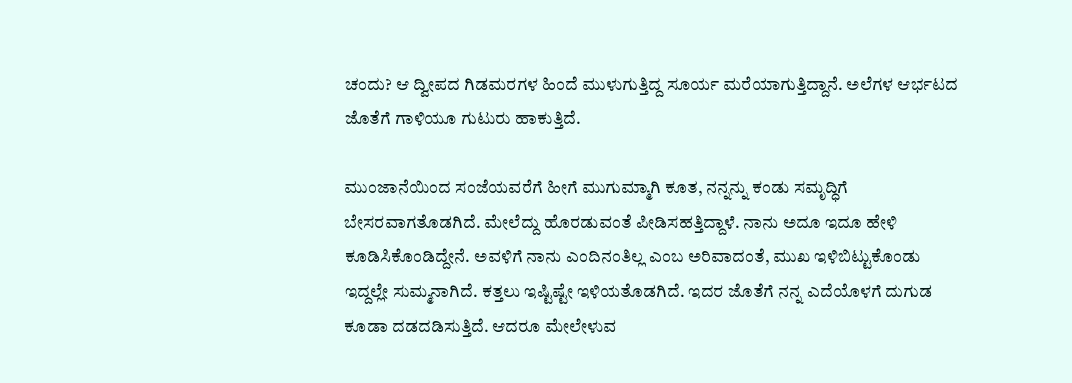ಚಂದು? ಆ ದ್ವೀಪದ ಗಿಡಮರಗಳ ಹಿಂದೆ ಮುಳುಗುತ್ತಿದ್ದ ಸೂರ್ಯ ಮರೆಯಾಗುತ್ತಿದ್ದಾನೆ. ಅಲೆಗಳ ಆರ್ಭಟದ ಜೊತೆಗೆ ಗಾಳಿಯೂ ಗುಟುರು ಹಾಕುತ್ತಿದೆ.

ಮುಂಜಾನೆಯಿಂದ ಸಂಜೆಯವರೆಗೆ ಹೀಗೆ ಮುಗುಮ್ಮಾಗಿ ಕೂತ, ನನ್ನನ್ನು ಕಂಡು ಸಮೃದ್ಧಿಗೆ ಬೇಸರವಾಗತೊಡಗಿದೆ. ಮೇಲೆದ್ದು ಹೊರಡುವಂತೆ ಪೀಡಿಸಹತ್ತಿದ್ದಾಳೆ. ನಾನು ಅದೂ ಇದೂ ಹೇಳಿ ಕೂಡಿಸಿಕೊಂಡಿದ್ದೇನೆ. ಅವಳಿಗೆ ನಾನು ಎಂದಿನಂತಿಲ್ಲ ಎಂಬ ಅರಿವಾದಂತೆ, ಮುಖ ಇಳಿಬಿಟ್ಟುಕೊಂಡು ಇದ್ದಲ್ಲೇ ಸುಮ್ಮನಾಗಿದೆ. ಕತ್ತಲು ಇಷ್ಟಿಷ್ಟೇ ಇಳಿಯತೊಡಗಿದೆ. ಇದರ ಜೊತೆಗೆ ನನ್ನ ಎದೆಯೊಳಗೆ ದುಗುಡ ಕೂಡಾ ದಡದಡಿಸುತ್ತಿದೆ. ಆದರೂ ಮೇಲೇಳುವ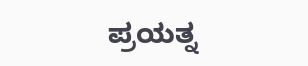ಪ್ರಯತ್ನ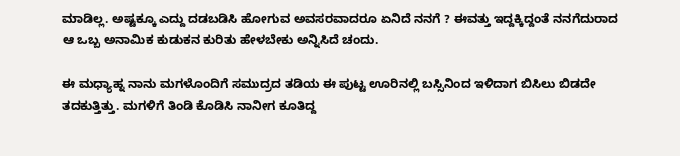ಮಾಡಿಲ್ಲ. ಅಷ್ಟಕ್ಕೂ ಎದ್ದು ದಡಬಡಿಸಿ ಹೋಗುವ ಅವಸರವಾದರೂ ಏನಿದೆ ನನಗೆ ? ಈವತ್ತು ಇದ್ದಕ್ಕಿದ್ದಂತೆ ನನಗೆದುರಾದ ಆ ಒಬ್ಬ ಅನಾಮಿಕ ಕುಡುಕನ ಕುರಿತು ಹೇಳಬೇಕು ಅನ್ನಿಸಿದೆ ಚಂದು.

ಈ ಮಧ್ಯಾಹ್ನ ನಾನು ಮಗಳೊಂದಿಗೆ ಸಮುದ್ರದ ತಡಿಯ ಈ ಪುಟ್ಟ ಊರಿನಲ್ಲಿ ಬಸ್ಸಿನಿಂದ ಇಳಿದಾಗ ಬಿಸಿಲು ಬಿಡದೇ ತದಕುತ್ತಿತ್ತು. ಮಗಳಿಗೆ ತಿಂಡಿ ಕೊಡಿಸಿ ನಾನೀಗ ಕೂತಿದ್ದ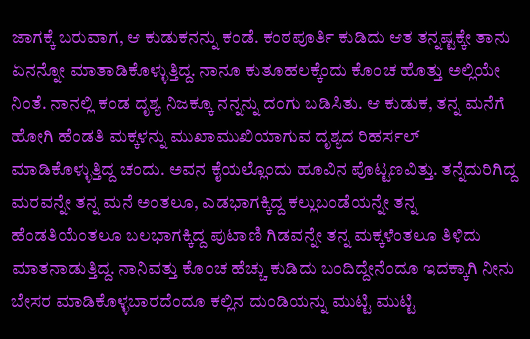ಜಾಗಕ್ಕೆ ಬರುವಾಗ, ಆ ಕುಡುಕನನ್ನು ಕಂಡೆ. ಕಂಠಪೂರ್ತಿ ಕುಡಿದು ಆತ ತನ್ನಷ್ಟಕ್ಕೇ ತಾನು ಏನನ್ನೋ ಮಾತಾಡಿಕೊಳ್ಳುತ್ತಿದ್ದ. ನಾನೂ ಕುತೂಹಲಕ್ಕೆಂದು ಕೊಂಚ ಹೊತ್ತು ಅಲ್ಲಿಯೇ ನಿಂತೆ. ನಾನಲ್ಲಿ ಕಂಡ ದೃಶ್ಯ ನಿಜಕ್ಕೂ ನನ್ನನ್ನು ದಂಗು ಬಡಿಸಿತು. ಆ ಕುಡುಕ, ತನ್ನ ಮನೆಗೆ ಹೋಗಿ ಹೆಂಡತಿ ಮಕ್ಕಳನ್ನು ಮುಖಾಮುಖಿಯಾಗುವ ದೃಶ್ಯದ ರಿಹರ್ಸಲ್ ಮಾಡಿಕೊಳ್ಳುತ್ತಿದ್ದ ಚಂದು. ಅವನ ಕೈಯಲ್ಲೊಂದು ಹೂವಿನ ಪೊಟ್ಟಣವಿತ್ತು. ತನ್ನೆದುರಿಗಿದ್ದ ಮರವನ್ನೇ ತನ್ನ ಮನೆ ಅಂತಲೂ, ಎಡಭಾಗಕ್ಕಿದ್ದ ಕಲ್ಲುಬಂಡೆಯನ್ನೇ ತನ್ನ ಹೆಂಡತಿಯೆಂತಲೂ ಬಲಭಾಗಕ್ಕಿದ್ದ ಪುಟಾಣಿ ಗಿಡವನ್ನೇ ತನ್ನ ಮಕ್ಕಳೆಂತಲೂ ತಿಳಿದು ಮಾತನಾಡುತ್ತಿದ್ದ. ನಾನಿವತ್ತು ಕೊಂಚ ಹೆಚ್ಚು ಕುಡಿದು ಬಂದಿದ್ದೇನೆಂದೂ ಇದಕ್ಕಾಗಿ ನೀನು ಬೇಸರ ಮಾಡಿಕೊಳ್ಳಬಾರದೆಂದೂ ಕಲ್ಲಿನ ದುಂಡಿಯನ್ನು ಮುಟ್ಟಿ ಮುಟ್ಟಿ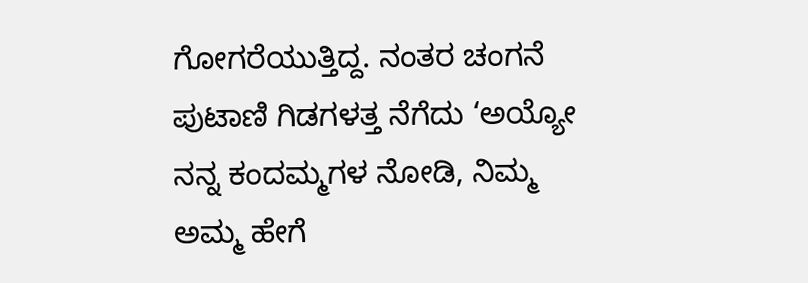ಗೋಗರೆಯುತ್ತಿದ್ದ. ನಂತರ ಚಂಗನೆ ಪುಟಾಣಿ ಗಿಡಗಳತ್ತ ನೆಗೆದು ‘ಅಯ್ಯೋ ನನ್ನ ಕಂದಮ್ಮಗಳ ನೋಡಿ, ನಿಮ್ಮ ಅಮ್ಮ ಹೇಗೆ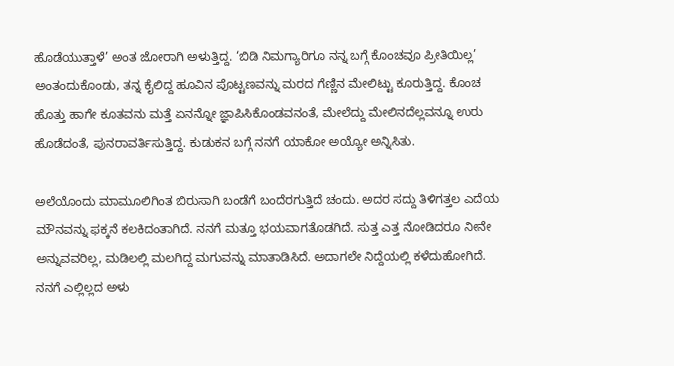ಹೊಡೆಯುತ್ತಾಳೆ’ ಅಂತ ಜೋರಾಗಿ ಅಳುತ್ತಿದ್ದ. ‘ಬಿಡಿ ನಿಮಗ್ಯಾರಿಗೂ ನನ್ನ ಬಗ್ಗೆ ಕೊಂಚವೂ ಪ್ರೀತಿಯಿಲ್ಲ’ ಅಂತಂದುಕೊಂಡು, ತನ್ನ ಕೈಲಿದ್ದ ಹೂವಿನ ಪೊಟ್ಟಣವನ್ನು ಮರದ ಗೆಣ್ಣಿನ ಮೇಲಿಟ್ಟು ಕೂರುತ್ತಿದ್ದ. ಕೊಂಚ ಹೊತ್ತು ಹಾಗೇ ಕೂತವನು ಮತ್ತೆ ಏನನ್ನೋ ಜ್ಞಾಪಿಸಿಕೊಂಡವನಂತೆ, ಮೇಲೆದ್ದು ಮೇಲಿನದೆಲ್ಲವನ್ನೂ ಉರು ಹೊಡೆದಂತೆ, ಪುನರಾವರ್ತಿಸುತ್ತಿದ್ದ. ಕುಡುಕನ ಬಗ್ಗೆ ನನಗೆ ಯಾಕೋ ಅಯ್ಯೋ ಅನ್ನಿಸಿತು.

ಅಲೆಯೊಂದು ಮಾಮೂಲಿಗಿಂತ ಬಿರುಸಾಗಿ ಬಂಡೆಗೆ ಬಂದೆರಗುತ್ತಿದೆ ಚಂದು. ಅದರ ಸದ್ದು ತಿಳಿಗತ್ತಲ ಎದೆಯ ಮೌನವನ್ನು ಫಕ್ಕನೆ ಕಲಕಿದಂತಾಗಿದೆ. ನನಗೆ ಮತ್ತೂ ಭಯವಾಗತೊಡಗಿದೆ. ಸುತ್ತ ಎತ್ತ ನೋಡಿದರೂ ನೀನೇ ಅನ್ನುವವರಿಲ್ಲ, ಮಡಿಲಲ್ಲಿ ಮಲಗಿದ್ದ ಮಗುವನ್ನು ಮಾತಾಡಿಸಿದೆ. ಅದಾಗಲೇ ನಿದ್ದೆಯಲ್ಲಿ ಕಳೆದುಹೋಗಿದೆ. ನನಗೆ ಎಲ್ಲಿಲ್ಲದ ಅಳು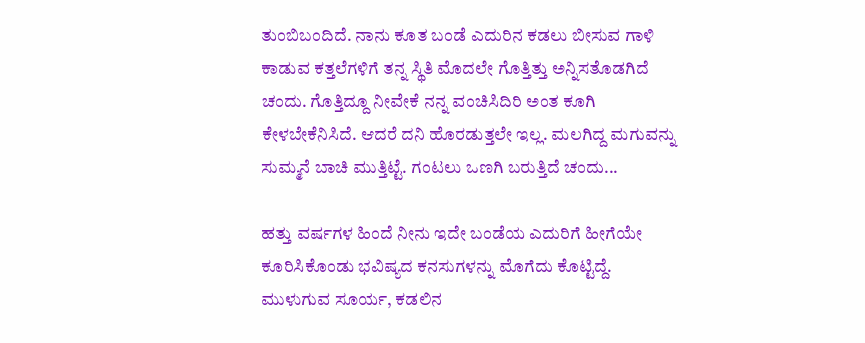ತುಂಬಿಬಂದಿದೆ. ನಾನು ಕೂತ ಬಂಡೆ ಎದುರಿನ ಕಡಲು ಬೀಸುವ ಗಾಳಿ ಕಾಡುವ ಕತ್ತಲೆಗಳಿಗೆ ತನ್ನ ಸ್ಥಿತಿ ಮೊದಲೇ ಗೊತ್ತಿತ್ತು ಅನ್ನಿಸತೊಡಗಿದೆ ಚಂದು. ಗೊತ್ತಿದ್ದೂ ನೀವೇಕೆ ನನ್ನ ವಂಚಿಸಿದಿರಿ ಅಂತ ಕೂಗಿ ಕೇಳಬೇಕೆನಿಸಿದೆ. ಆದರೆ ದನಿ ಹೊರಡುತ್ತಲೇ ಇಲ್ಲ. ಮಲಗಿದ್ದ ಮಗುವನ್ನು ಸುಮ್ಮನೆ ಬಾಚಿ ಮುತ್ತಿಟ್ಟೆ. ಗಂಟಲು ಒಣಗಿ ಬರುತ್ತಿದೆ ಚಂದು...

ಹತ್ತು ವರ್ಷಗಳ ಹಿಂದೆ ನೀನು ಇದೇ ಬಂಡೆಯ ಎದುರಿಗೆ ಹೀಗೆಯೇ ಕೂರಿಸಿಕೊಂಡು ಭವಿಷ್ಯದ ಕನಸುಗಳನ್ನು ಮೊಗೆದು ಕೊಟ್ಟಿದ್ದೆ. ಮುಳುಗುವ ಸೂರ್ಯ, ಕಡಲಿನ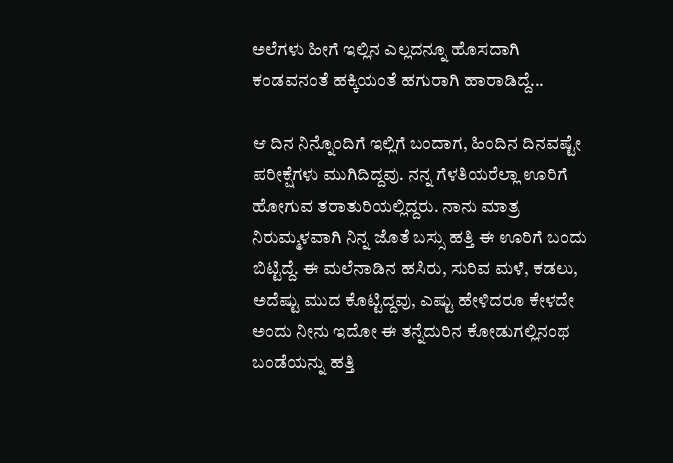ಅಲೆಗಳು ಹೀಗೆ ಇಲ್ಲಿನ ಎಲ್ಲದನ್ನೂ ಹೊಸದಾಗಿ ಕಂಡವನಂತೆ ಹಕ್ಕಿಯಂತೆ ಹಗುರಾಗಿ ಹಾರಾಡಿದ್ದೆ...

ಆ ದಿನ ನಿನ್ನೊಂದಿಗೆ ಇಲ್ಲಿಗೆ ಬಂದಾಗ, ಹಿಂದಿನ ದಿನವಷ್ಟೇ ಪರೀಕ್ಷೆಗಳು ಮುಗಿದಿದ್ದವು. ನನ್ನ ಗೆಳತಿಯರೆಲ್ಲಾ ಊರಿಗೆ ಹೋಗುವ ತರಾತುರಿಯಲ್ಲಿದ್ದರು. ನಾನು ಮಾತ್ರ ನಿರುಮ್ಮಳವಾಗಿ ನಿನ್ನ ಜೊತೆ ಬಸ್ಸು ಹತ್ತಿ ಈ ಊರಿಗೆ ಬಂದು ಬಿಟ್ಟಿದ್ದೆ. ಈ ಮಲೆನಾಡಿನ ಹಸಿರು, ಸುರಿವ ಮಳೆ, ಕಡಲು, ಅದೆಷ್ಟು ಮುದ ಕೊಟ್ಟಿದ್ದವು, ಎಷ್ಟು ಹೇಳಿದರೂ ಕೇಳದೇ ಅಂದು ನೀನು ಇದೋ ಈ ತನ್ನೆದುರಿನ ಕೋಡುಗಲ್ಲಿನಂಥ ಬಂಡೆಯನ್ನು ಹತ್ತಿ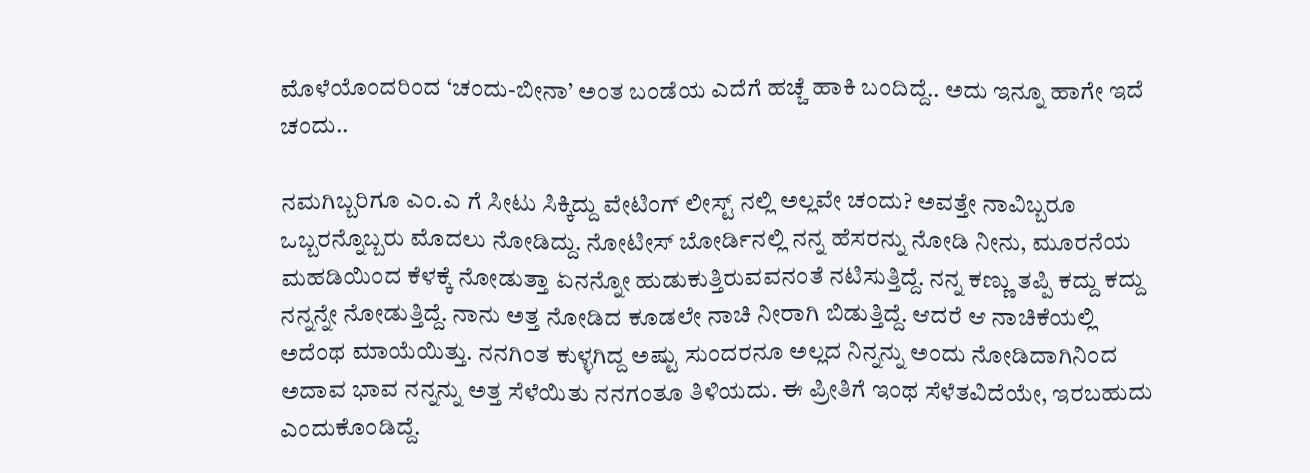ಮೊಳೆಯೊಂದರಿಂದ ‘ಚಂದು-ಬೀನಾ’ ಅಂತ ಬಂಡೆಯ ಎದೆಗೆ ಹಚ್ಚೆ ಹಾಕಿ ಬಂದಿದ್ದೆ.. ಅದು ಇನ್ನೂ ಹಾಗೇ ಇದೆ ಚಂದು..

ನಮಗಿಬ್ಬರಿಗೂ ಎಂ.ಎ ಗೆ ಸೀಟು ಸಿಕ್ಕಿದ್ದು ವೇಟಿಂಗ್ ಲೀಸ್ಟ್ ನಲ್ಲಿ ಅಲ್ಲವೇ ಚಂದು? ಅವತ್ತೇ ನಾವಿಬ್ಬರೂ ಒಬ್ಬರನ್ನೊಬ್ಬರು ಮೊದಲು ನೋಡಿದ್ದು. ನೋಟೀಸ್ ಬೋರ್ಡಿನಲ್ಲಿ ನನ್ನ ಹೆಸರನ್ನು ನೋಡಿ ನೀನು, ಮೂರನೆಯ ಮಹಡಿಯಿಂದ ಕೆಳಕ್ಕೆ ನೋಡುತ್ತಾ ಏನನ್ನೋ ಹುಡುಕುತ್ತಿರುವವನಂತೆ ನಟಿಸುತ್ತಿದ್ದೆ. ನನ್ನ ಕಣ್ಣು ತಪ್ಪಿ ಕದ್ದು ಕದ್ದು ನನ್ನನ್ನೇ ನೋಡುತ್ತಿದ್ದೆ. ನಾನು ಅತ್ತ ನೋಡಿದ ಕೂಡಲೇ ನಾಚಿ ನೀರಾಗಿ ಬಿಡುತ್ತಿದ್ದೆ. ಆದರೆ ಆ ನಾಚಿಕೆಯಲ್ಲಿ ಅದೆಂಥ ಮಾಯೆಯಿತ್ತು. ನನಗಿಂತ ಕುಳ್ಳಗಿದ್ದ ಅಷ್ಟು ಸುಂದರನೂ ಅಲ್ಲದ ನಿನ್ನನ್ನು ಅಂದು ನೋಡಿದಾಗಿನಿಂದ ಅದಾವ ಭಾವ ನನ್ನನ್ನು ಅತ್ತ ಸೆಳೆಯಿತು ನನಗಂತೂ ತಿಳಿಯದು. ಈ ಪ್ರೀತಿಗೆ ಇಂಥ ಸೆಳೆತವಿದೆಯೇ, ಇರಬಹುದು ಎಂದುಕೊಂಡಿದ್ದೆ.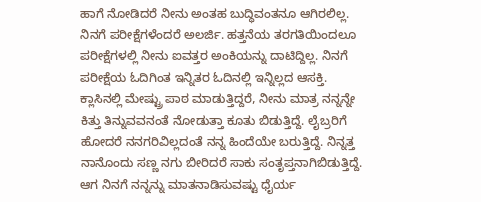ಹಾಗೆ ನೋಡಿದರೆ ನೀನು ಅಂತಹ ಬುದ್ಧಿವಂತನೂ ಆಗಿರಲಿಲ್ಲ. ನಿನಗೆ ಪರೀಕ್ಷೆಗಳೆಂದರೆ ಅಲರ್ಜಿ. ಹತ್ತನೆಯ ತರಗತಿಯಿಂದಲೂ ಪರೀಕ್ಷೆಗಳಲ್ಲಿ ನೀನು ಐವತ್ತರ ಅಂಕಿಯನ್ನು ದಾಟಿದ್ದಿಲ್ಲ. ನಿನಗೆ ಪರೀಕ್ಷೆಯ ಓದಿಗಿಂತ ಇನ್ನಿತರ ಓದಿನಲ್ಲಿ ಇನ್ನಿಲ್ಲದ ಆಸಕ್ತಿ. ಕ್ಲಾಸಿನಲ್ಲಿ ಮೇಷ್ಟ್ರು ಪಾಠ ಮಾಡುತ್ತಿದ್ದರೆ, ನೀನು ಮಾತ್ರ ನನ್ನನ್ನೇ ಕಿತ್ತು ತಿನ್ನುವವನಂತೆ ನೋಡುತ್ತಾ ಕೂತು ಬಿಡುತ್ತಿದ್ದೆ. ಲೈಬ್ರರಿಗೆ ಹೋದರೆ ನನಗರಿವಿಲ್ಲದಂತೆ ನನ್ನ ಹಿಂದೆಯೇ ಬರುತ್ತಿದ್ದೆ. ನಿನ್ನತ್ತ ನಾನೊಂದು ಸಣ್ಣ ನಗು ಬೀರಿದರೆ ಸಾಕು ಸಂತೃಪ್ತನಾಗಿಬಿಡುತ್ತಿದ್ದೆ. ಆಗ ನಿನಗೆ ನನ್ನನ್ನು ಮಾತನಾಡಿಸುವಷ್ಟು ಧೈರ್ಯ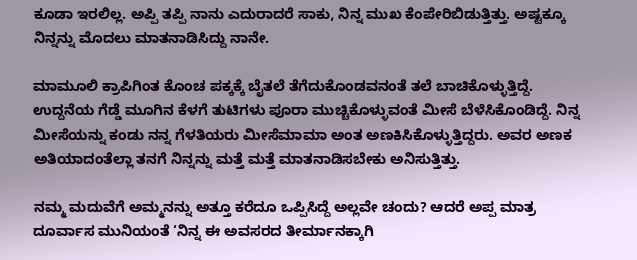ಕೂಡಾ ಇರಲಿಲ್ಲ. ಅಪ್ಪಿ ತಪ್ಪಿ ನಾನು ಎದುರಾದರೆ ಸಾಕು, ನಿನ್ನ ಮುಖ ಕೆಂಪೇರಿಬಿಡುತ್ತಿತ್ತು. ಅಷ್ಟಕ್ಕೂ ನಿನ್ನನ್ನು ಮೊದಲು ಮಾತನಾಡಿಸಿದ್ದು ನಾನೇ.

ಮಾಮೂಲಿ ಕ್ರಾಪಿಗಿಂತ ಕೊಂಚ ಪಕ್ಕಕ್ಕೆ ಬೈತಲೆ ತೆಗೆದುಕೊಂಡವನಂತೆ ತಲೆ ಬಾಚಿಕೊಳ್ಳುತ್ತಿದ್ದೆ. ಉದ್ದನೆಯ ಗೆಡ್ಡೆ ಮೂಗಿನ ಕೆಳಗೆ ತುಟಿಗಳು ಪೂರಾ ಮುಚ್ಚಿಕೊಳ್ಳುವಂತೆ ಮೀಸೆ ಬೆಳೆಸಿಕೊಂಡಿದ್ದೆ. ನಿನ್ನ ಮೀಸೆಯನ್ನು ಕಂಡು ನನ್ನ ಗೆಳತಿಯರು ಮೀಸೆಮಾಮಾ ಅಂತ ಅಣಕಿಸಿಕೊಳ್ಳುತ್ತಿದ್ದರು. ಅವರ ಅಣಕ ಅತಿಯಾದಂತೆಲ್ಲಾ ತನಗೆ ನಿನ್ನನ್ನು ಮತ್ತೆ ಮತ್ತೆ ಮಾತನಾಡಿಸಬೇಕು ಅನಿಸುತ್ತಿತ್ತು.

ನಮ್ಮ ಮದುವೆಗೆ ಅಮ್ಮನನ್ನು ಅತ್ತೂ ಕರೆದೂ ಒಪ್ಪಿಸಿದ್ದೆ ಅಲ್ಲವೇ ಚಂದು? ಆದರೆ ಅಪ್ಪ ಮಾತ್ರ ದೂರ್ವಾಸ ಮುನಿಯಂತೆ ‘ನಿನ್ನ ಈ ಅವಸರದ ತೀರ್ಮಾನಕ್ಕಾಗಿ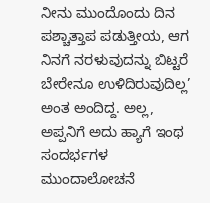ನೀನು ಮುಂದೊಂದು ದಿನ ಪಶ್ಚಾತ್ತಾಪ ಪಡುತ್ತೀಯ, ಆಗ ನಿನಗೆ ನರಳುವುದನ್ನು ಬಿಟ್ಟರೆ ಬೇರೇನೂ ಉಳಿದಿರುವುದಿಲ್ಲ’ ಅಂತ ಅಂದಿದ್ದ. ಅಲ್ಲ, ಅಪ್ಪನಿಗೆ ಅದು ಹ್ಯಾಗೆ ಇಂಥ ಸಂದರ್ಭಗಳ ಮುಂದಾಲೋಚನೆ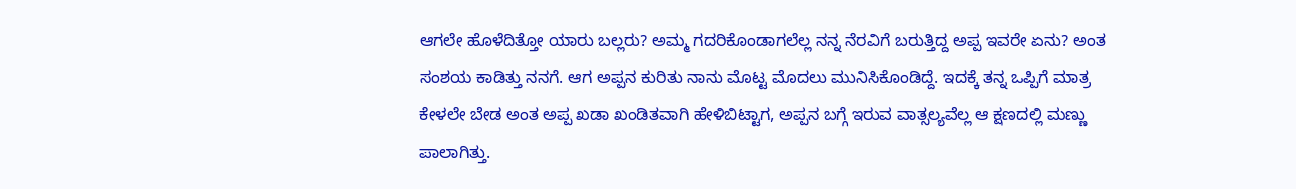ಆಗಲೇ ಹೊಳೆದಿತ್ತೋ ಯಾರು ಬಲ್ಲರು? ಅಮ್ಮ ಗದರಿಕೊಂಡಾಗಲೆಲ್ಲ ನನ್ನ ನೆರವಿಗೆ ಬರುತ್ತಿದ್ದ ಅಪ್ಪ ಇವರೇ ಏನು? ಅಂತ ಸಂಶಯ ಕಾಡಿತ್ತು ನನಗೆ. ಆಗ ಅಪ್ಪನ ಕುರಿತು ನಾನು ಮೊಟ್ಟ ಮೊದಲು ಮುನಿಸಿಕೊಂಡಿದ್ದೆ. ಇದಕ್ಕೆ ತನ್ನ ಒಪ್ಪಿಗೆ ಮಾತ್ರ ಕೇಳಲೇ ಬೇಡ ಅಂತ ಅಪ್ಪ ಖಡಾ ಖಂಡಿತವಾಗಿ ಹೇಳಿಬಿಟ್ಟಾಗ, ಅಪ್ಪನ ಬಗ್ಗೆ ಇರುವ ವಾತ್ಸಲ್ಯವೆಲ್ಲ ಆ ಕ್ಷಣದಲ್ಲಿ ಮಣ್ಣು ಪಾಲಾಗಿತ್ತು.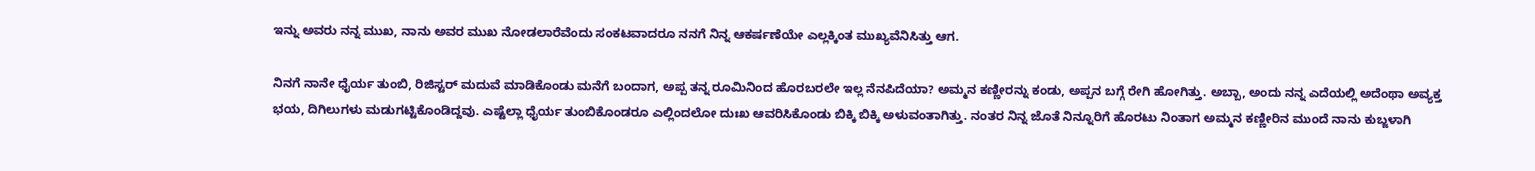ಇನ್ನು ಅವರು ನನ್ನ ಮುಖ, ನಾನು ಅವರ ಮುಖ ನೋಡಲಾರೆವೆಂದು ಸಂಕಟವಾದರೂ ನನಗೆ ನಿನ್ನ ಆಕರ್ಷಣೆಯೇ ಎಲ್ಲಕ್ಕಿಂತ ಮುಖ್ಯವೆನಿಸಿತ್ತು ಆಗ.

ನಿನಗೆ ನಾನೇ ಧೈರ್ಯ ತುಂಬಿ, ರಿಜಿಸ್ಟರ್ ಮದುವೆ ಮಾಡಿಕೊಂಡು ಮನೆಗೆ ಬಂದಾಗ, ಅಪ್ಪ ತನ್ನ ರೂಮಿನಿಂದ ಹೊರಬರಲೇ ಇಲ್ಲ ನೆನಪಿದೆಯಾ? ಅಮ್ಮನ ಕಣ್ಣೀರನ್ನು ಕಂಡು, ಅಪ್ಪನ ಬಗ್ಗೆ ರೇಗಿ ಹೋಗಿತ್ತು. ಅಬ್ಬಾ, ಅಂದು ನನ್ನ ಎದೆಯಲ್ಲಿ ಅದೆಂಥಾ ಅವ್ಯಕ್ತ ಭಯ, ದಿಗಿಲುಗಳು ಮಡುಗಟ್ಟಿಕೊಂಡಿದ್ದವು. ಎಷ್ಟೆಲ್ಲಾ ಧೈರ್ಯ ತುಂಬಿಕೊಂಡರೂ ಎಲ್ಲಿಂದಲೋ ದುಃಖ ಆವರಿಸಿಕೊಂಡು ಬಿಕ್ಕಿ ಬಿಕ್ಕಿ ಅಳುವಂತಾಗಿತ್ತು. ನಂತರ ನಿನ್ನ ಜೊತೆ ನಿನ್ನೂರಿಗೆ ಹೊರಟು ನಿಂತಾಗ ಅಮ್ಮನ ಕಣ್ಣೀರಿನ ಮುಂದೆ ನಾನು ಕುಬ್ಜಳಾಗಿ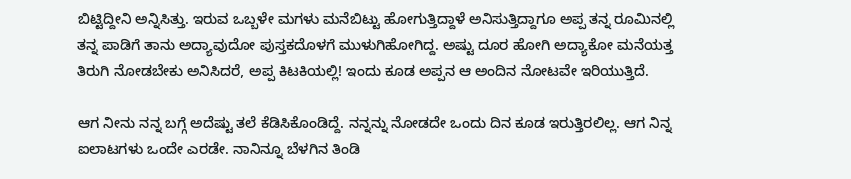ಬಿಟ್ಟಿದ್ದೀನಿ ಅನ್ನಿಸಿತ್ತು. ಇರುವ ಒಬ್ಬಳೇ ಮಗಳು ಮನೆಬಿಟ್ಟು ಹೋಗುತ್ತಿದ್ದಾಳೆ ಅನಿಸುತ್ತಿದ್ದಾಗೂ ಅಪ್ಪ ತನ್ನ ರೂಮಿನಲ್ಲಿ ತನ್ನ ಪಾಡಿಗೆ ತಾನು ಅದ್ಯಾವುದೋ ಪುಸ್ತಕದೊಳಗೆ ಮುಳುಗಿಹೋಗಿದ್ದ. ಅಷ್ಟು ದೂರ ಹೋಗಿ ಅದ್ಯಾಕೋ ಮನೆಯತ್ತ ತಿರುಗಿ ನೋಡಬೇಕು ಅನಿಸಿದರೆ, ಅಪ್ಪ ಕಿಟಕಿಯಲ್ಲಿ! ಇಂದು ಕೂಡ ಅಪ್ಪನ ಆ ಅಂದಿನ ನೋಟವೇ ಇರಿಯುತ್ತಿದೆ.

ಆಗ ನೀನು ನನ್ನ ಬಗ್ಗೆ ಅದೆಷ್ಟು ತಲೆ ಕೆಡಿಸಿಕೊಂಡಿದ್ದೆ. ನನ್ನನ್ನು ನೋಡದೇ ಒಂದು ದಿನ ಕೂಡ ಇರುತ್ತಿರಲಿಲ್ಲ. ಆಗ ನಿನ್ನ ಐಲಾಟಗಳು ಒಂದೇ ಎರಡೇ. ನಾನಿನ್ನೂ ಬೆಳಗಿನ ತಿಂಡಿ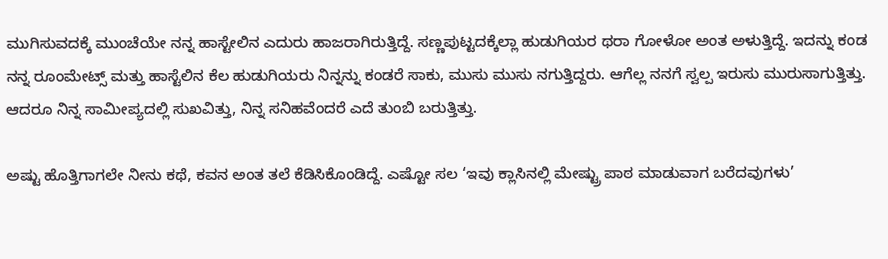ಮುಗಿಸುವದಕ್ಕೆ ಮುಂಚೆಯೇ ನನ್ನ ಹಾಸ್ಟೇಲಿನ ಎದುರು ಹಾಜರಾಗಿರುತ್ತಿದ್ದೆ. ಸಣ್ಣಪುಟ್ಟದಕ್ಕೆಲ್ಲಾ ಹುಡುಗಿಯರ ಥರಾ ಗೋಳೋ ಅಂತ ಅಳುತ್ತಿದ್ದೆ. ಇದನ್ನು ಕಂಡ ನನ್ನ ರೂಂಮೇಟ್ಸ್ ಮತ್ತು ಹಾಸ್ಟೆಲಿನ ಕೆಲ ಹುಡುಗಿಯರು ನಿನ್ನನ್ನು ಕಂಡರೆ ಸಾಕು, ಮುಸು ಮುಸು ನಗುತ್ತಿದ್ದರು. ಆಗೆಲ್ಲ ನನಗೆ ಸ್ವಲ್ಪ ಇರುಸು ಮುರುಸಾಗುತ್ತಿತ್ತು. ಆದರೂ ನಿನ್ನ ಸಾಮೀಪ್ಯದಲ್ಲಿ ಸುಖವಿತ್ತು, ನಿನ್ನ ಸನಿಹವೆಂದರೆ ಎದೆ ತುಂಬಿ ಬರುತ್ತಿತ್ತು.

ಅಷ್ಟು ಹೊತ್ತಿಗಾಗಲೇ ನೀನು ಕಥೆ, ಕವನ ಅಂತ ತಲೆ ಕೆಡಿಸಿಕೊಂಡಿದ್ದೆ. ಎಷ್ಟೋ ಸಲ ‘ಇವು ಕ್ಲಾಸಿನಲ್ಲಿ ಮೇಷ್ಟ್ರು ಪಾಠ ಮಾಡುವಾಗ ಬರೆದವುಗಳು’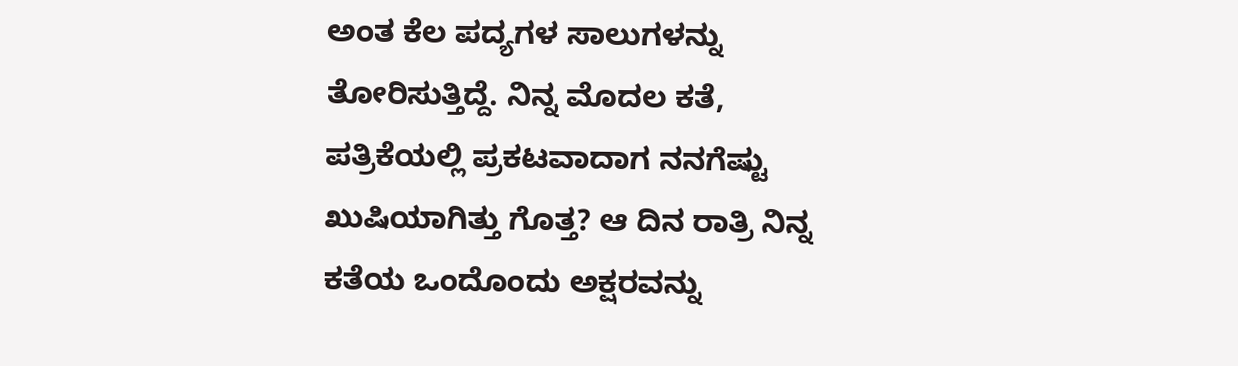ಅಂತ ಕೆಲ ಪದ್ಯಗಳ ಸಾಲುಗಳನ್ನು ತೋರಿಸುತ್ತಿದ್ದೆ. ನಿನ್ನ ಮೊದಲ ಕತೆ, ಪತ್ರಿಕೆಯಲ್ಲಿ ಪ್ರಕಟವಾದಾಗ ನನಗೆಷ್ಟು ಖುಷಿಯಾಗಿತ್ತು ಗೊತ್ತ? ಆ ದಿನ ರಾತ್ರಿ ನಿನ್ನ ಕತೆಯ ಒಂದೊಂದು ಅಕ್ಷರವನ್ನು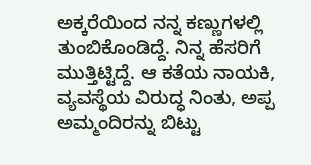ಅಕ್ಕರೆಯಿಂದ ನನ್ನ ಕಣ್ಣುಗಳಲ್ಲಿ ತುಂಬಿಕೊಂಡಿದ್ದೆ. ನಿನ್ನ ಹೆಸರಿಗೆ ಮುತ್ತಿಟ್ಟಿದ್ದೆ. ಆ ಕತೆಯ ನಾಯಕಿ, ವ್ಯವಸ್ಥೆಯ ವಿರುದ್ಧ ನಿಂತು, ಅಪ್ಪ ಅಮ್ಮಂದಿರನ್ನು ಬಿಟ್ಟು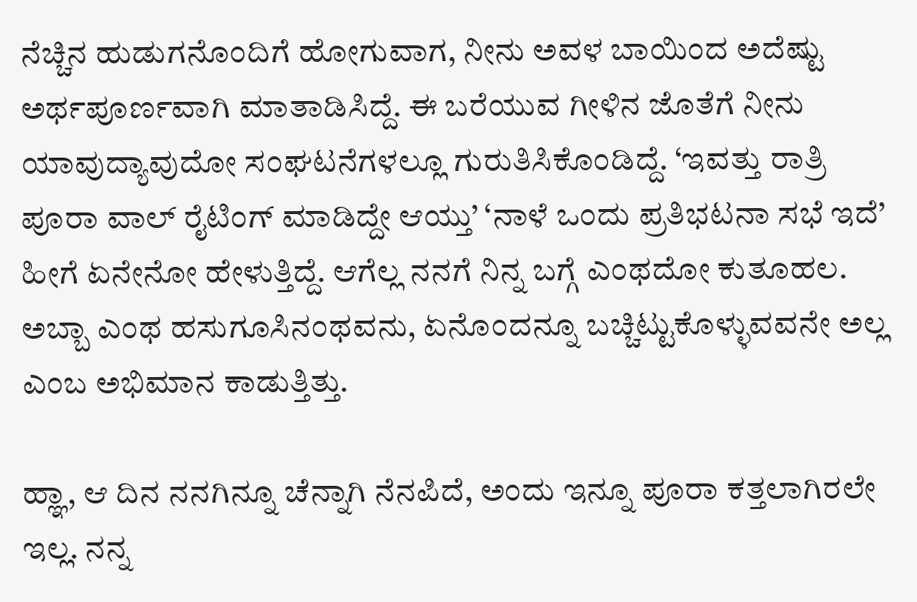ನೆಚ್ಚಿನ ಹುಡುಗನೊಂದಿಗೆ ಹೋಗುವಾಗ, ನೀನು ಅವಳ ಬಾಯಿಂದ ಅದೆಷ್ಟು ಅರ್ಥಪೂರ್ಣವಾಗಿ ಮಾತಾಡಿಸಿದ್ದೆ. ಈ ಬರೆಯುವ ಗೀಳಿನ ಜೊತೆಗೆ ನೀನು ಯಾವುದ್ಯಾವುದೋ ಸಂಘಟನೆಗಳಲ್ಲೂ ಗುರುತಿಸಿಕೊಂಡಿದ್ದೆ. ‘ಇವತ್ತು ರಾತ್ರಿ ಪೂರಾ ವಾಲ್ ರೈಟಿಂಗ್ ಮಾಡಿದ್ದೇ ಆಯ್ತು’ ‘ನಾಳೆ ಒಂದು ಪ್ರತಿಭಟನಾ ಸಭೆ ಇದೆ’ ಹೀಗೆ ಏನೇನೋ ಹೇಳುತ್ತಿದ್ದೆ. ಆಗೆಲ್ಲ ನನಗೆ ನಿನ್ನ ಬಗ್ಗೆ ಎಂಥದೋ ಕುತೂಹಲ. ಅಬ್ಬಾ ಎಂಥ ಹಸುಗೂಸಿನಂಥವನು, ಏನೊಂದನ್ನೂ ಬಚ್ಚಿಟ್ಟುಕೊಳ್ಳುವವನೇ ಅಲ್ಲ ಎಂಬ ಅಭಿಮಾನ ಕಾಡುತ್ತಿತ್ತು.

ಹ್ಞಾ, ಆ ದಿನ ನನಗಿನ್ನೂ ಚೆನ್ನಾಗಿ ನೆನಪಿದೆ, ಅಂದು ಇನ್ನೂ ಪೂರಾ ಕತ್ತಲಾಗಿರಲೇ ಇಲ್ಲ. ನನ್ನ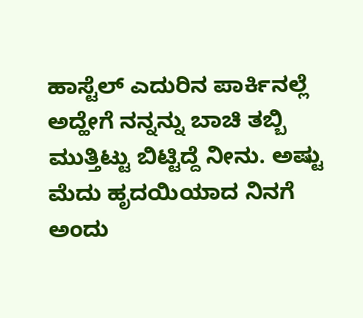ಹಾಸ್ಟೆಲ್ ಎದುರಿನ ಪಾರ್ಕಿನಲ್ಲೆ ಅದ್ಹೇಗೆ ನನ್ನನ್ನು ಬಾಚಿ ತಬ್ಬಿ ಮುತ್ತಿಟ್ಟು ಬಿಟ್ಟಿದ್ದೆ ನೀನು. ಅಷ್ಟು ಮೆದು ಹೃದಯಿಯಾದ ನಿನಗೆ ಅಂದು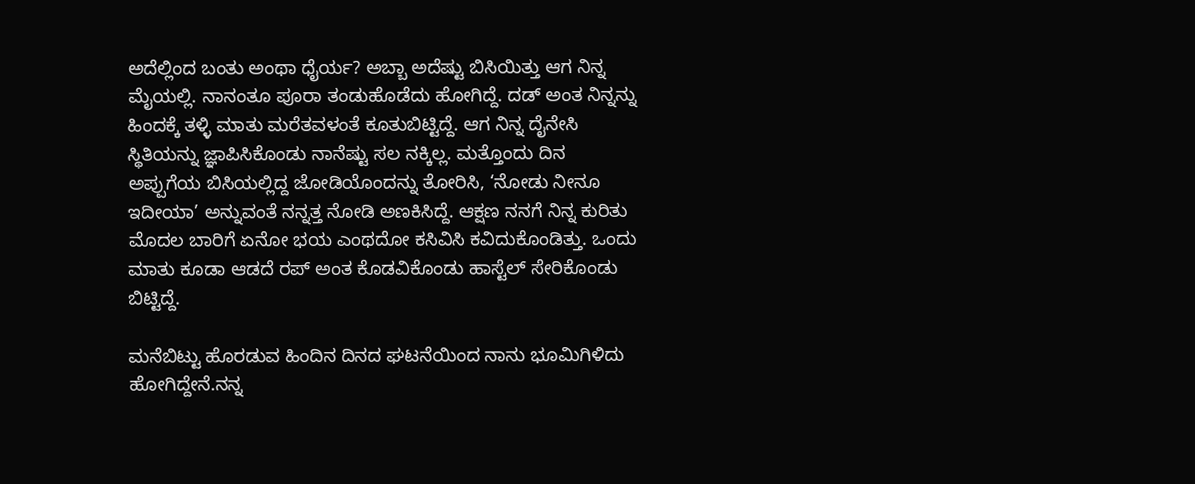ಅದೆಲ್ಲಿಂದ ಬಂತು ಅಂಥಾ ಧೈರ್ಯ? ಅಬ್ಬಾ ಅದೆಷ್ಟು ಬಿಸಿಯಿತ್ತು ಆಗ ನಿನ್ನ ಮೈಯಲ್ಲಿ. ನಾನಂತೂ ಪೂರಾ ತಂಡುಹೊಡೆದು ಹೋಗಿದ್ದೆ. ದಡ್ ಅಂತ ನಿನ್ನನ್ನು ಹಿಂದಕ್ಕೆ ತಳ್ಳಿ ಮಾತು ಮರೆತವಳಂತೆ ಕೂತುಬಿಟ್ಟಿದ್ದೆ. ಆಗ ನಿನ್ನ ದೈನೇಸಿ ಸ್ಥಿತಿಯನ್ನು ಜ್ಞಾಪಿಸಿಕೊಂಡು ನಾನೆಷ್ಟು ಸಲ ನಕ್ಕಿಲ್ಲ. ಮತ್ತೊಂದು ದಿನ ಅಪ್ಪುಗೆಯ ಬಿಸಿಯಲ್ಲಿದ್ದ ಜೋಡಿಯೊಂದನ್ನು ತೋರಿಸಿ, ‘ನೋಡು ನೀನೂ ಇದೀಯಾ’ ಅನ್ನುವಂತೆ ನನ್ನತ್ತ ನೋಡಿ ಅಣಕಿಸಿದ್ದೆ. ಆಕ್ಷಣ ನನಗೆ ನಿನ್ನ ಕುರಿತು ಮೊದಲ ಬಾರಿಗೆ ಏನೋ ಭಯ ಎಂಥದೋ ಕಸಿವಿಸಿ ಕವಿದುಕೊಂಡಿತ್ತು. ಒಂದು ಮಾತು ಕೂಡಾ ಆಡದೆ ರಪ್ ಅಂತ ಕೊಡವಿಕೊಂಡು ಹಾಸ್ಟೆಲ್ ಸೇರಿಕೊಂಡು ಬಿಟ್ಟಿದ್ದೆ.

ಮನೆಬಿಟ್ಟು ಹೊರಡುವ ಹಿಂದಿನ ದಿನದ ಘಟನೆಯಿಂದ ನಾನು ಭೂಮಿಗಿಳಿದು ಹೋಗಿದ್ದೇನೆ.ನನ್ನ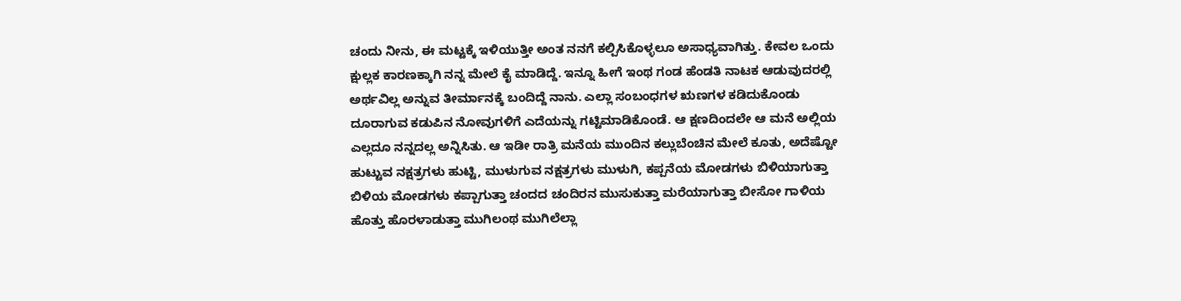ಚಂದು ನೀನು, ಈ ಮಟ್ಟಕ್ಕೆ ಇಳಿಯುತ್ತೀ ಅಂತ ನನಗೆ ಕಲ್ಪಿಸಿಕೊಳ್ಳಲೂ ಅಸಾಧ್ಯವಾಗಿತ್ತು. ಕೇವಲ ಒಂದು ಕ್ಷುಲ್ಲಕ ಕಾರಣಕ್ಕಾಗಿ ನನ್ನ ಮೇಲೆ ಕೈ ಮಾಡಿದ್ದೆ. ಇನ್ನೂ ಹೀಗೆ ಇಂಥ ಗಂಡ ಹೆಂಡತಿ ನಾಟಕ ಆಡುವುದರಲ್ಲಿ ಅರ್ಥವಿಲ್ಲ ಅನ್ನುವ ತೀರ್ಮಾನಕ್ಕೆ ಬಂದಿದ್ದೆ ನಾನು. ಎಲ್ಲಾ ಸಂಬಂಧಗಳ ಋಣಗಳ ಕಡಿದುಕೊಂಡು ದೂರಾಗುವ ಕಡುಪಿನ ನೋವುಗಳಿಗೆ ಎದೆಯನ್ನು ಗಟ್ಟಿಮಾಡಿಕೊಂಡೆ. ಆ ಕ್ಷಣದಿಂದಲೇ ಆ ಮನೆ ಅಲ್ಲಿಯ ಎಲ್ಲದೂ ನನ್ನದಲ್ಲ ಅನ್ನಿಸಿತು. ಆ ಇಡೀ ರಾತ್ರಿ ಮನೆಯ ಮುಂದಿನ ಕಲ್ಲುಬೆಂಚಿನ ಮೇಲೆ ಕೂತು, ಅದೆಷ್ಟೋ ಹುಟ್ಟುವ ನಕ್ಷತ್ರಗಳು ಹುಟ್ಟಿ, ಮುಳುಗುವ ನಕ್ಷತ್ರಗಳು ಮುಳುಗಿ, ಕಪ್ಪನೆಯ ಮೋಡಗಳು ಬಿಳಿಯಾಗುತ್ತಾ ಬಿಳಿಯ ಮೋಡಗಳು ಕಪ್ಪಾಗುತ್ತಾ ಚಂದದ ಚಂದಿರನ ಮುಸುಕುತ್ತಾ ಮರೆಯಾಗುತ್ತಾ ಬೀಸೋ ಗಾಳಿಯ ಹೊತ್ತು ಹೊರಳಾಡುತ್ತಾ ಮುಗಿಲಂಥ ಮುಗಿಲೆಲ್ಲಾ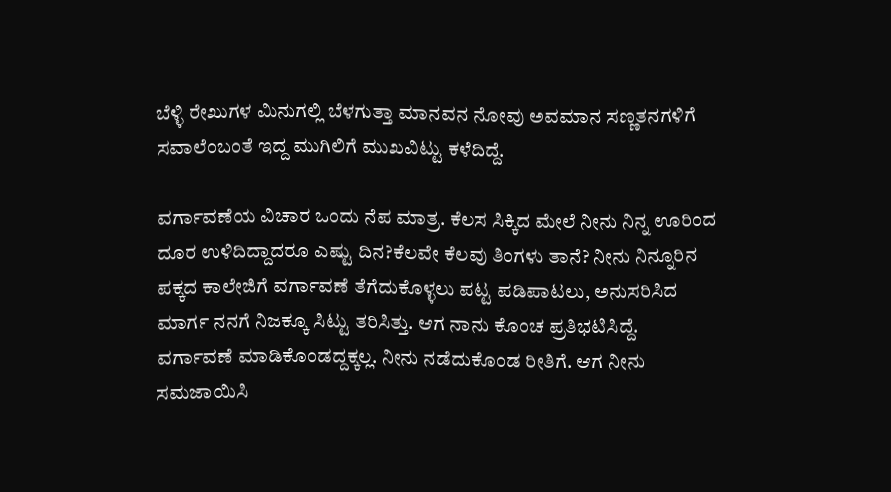ಬೆಳ್ಳಿ ರೇಖುಗಳ ಮಿನುಗಲ್ಲಿ ಬೆಳಗುತ್ತಾ ಮಾನವನ ನೋವು ಅವಮಾನ ಸಣ್ಣತನಗಳಿಗೆ ಸವಾಲೆಂಬಂತೆ ಇದ್ದ ಮುಗಿಲಿಗೆ ಮುಖವಿಟ್ಟು ಕಳೆದಿದ್ದೆ.

ವರ್ಗಾವಣೆಯ ವಿಚಾರ ಒಂದು ನೆಪ ಮಾತ್ರ. ಕೆಲಸ ಸಿಕ್ಕಿದ ಮೇಲೆ ನೀನು ನಿನ್ನ ಊರಿಂದ ದೂರ ಉಳಿದಿದ್ದಾದರೂ ಎಷ್ಟು ದಿನ?ಕೆಲವೇ ಕೆಲವು ತಿಂಗಳು ತಾನೆ? ನೀನು ನಿನ್ನೂರಿನ ಪಕ್ಕದ ಕಾಲೇಜಿಗೆ ವರ್ಗಾವಣೆ ತೆಗೆದುಕೊಳ್ಳಲು ಪಟ್ಟ ಪಡಿಪಾಟಲು, ಅನುಸರಿಸಿದ ಮಾರ್ಗ ನನಗೆ ನಿಜಕ್ಕೂ ಸಿಟ್ಟು ತರಿಸಿತ್ತು. ಆಗ ನಾನು ಕೊಂಚ ಪ್ರತಿಭಟಿಸಿದ್ದೆ. ವರ್ಗಾವಣೆ ಮಾಡಿಕೊಂಡದ್ದಕ್ಕಲ್ಲ. ನೀನು ನಡೆದುಕೊಂಡ ರೀತಿಗೆ. ಆಗ ನೀನು ಸಮಜಾಯಿಸಿ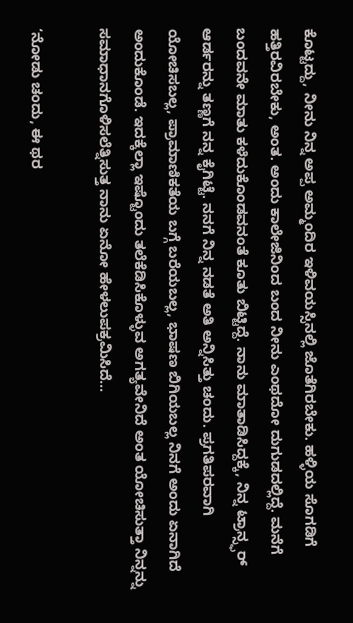ಕೊಟ್ಟದ್ದು, ನೀನು ನಿನ್ನ ಅಪ್ಪ ಅಮ್ಮಂದಿರ ಇಳಿವಯಸ್ಸಿನಲ್ಲಿ ಜೊತೆಗಿರಬೇಕು. ಹಳ್ಳಿಯ ಸೊಗಡಿಗೆ ಹತ್ತಿರವಿರಬೇಕು, ಅಂತ. ಅಂದು ಕಾಲೇಜಿನಿಂದ ಬಂದ ನೀನು ಎಂಥದೋ ದುಗುಡದಲ್ಲಿದ್ದೆ. ಮನೆಗೆ ಬಂದವನೇ ಮಾತು ಕಳೆದುಕೊಂಡವನಂತೆ ಕೂತು ಬಿಟ್ಟಿದ್ದೆ. ನಾನು ಮಾತಾಡಿಸಿದ್ದಕ್ಕೆ, ನಿನ್ನ ಟ್ರಾನ್ಸ್ಫರ್ ಆರ್ಡರನ್ನು ತಣ್ಣಗೆ ನನ್ನ ಕೈಗಿಟ್ಟೆ. ನನಗೆ ನಿನ್ನ ನಡತೆ ಅತಿ ಅನ್ನಿಸಿತ್ತು ಚಂದು. ಪ್ರಗತಿಪರವಾಗಿ ಯೋಚಿಸಬಲ್ಲ, ಪ್ರಾಮಾಣಿಕತೆಯ ಬಗ್ಗೆ ಬರೆಯಬಲ್ಲ, ಭಾಷಣ ಬಿಗಿಯಬಲ್ಲ ನಿನಗೆ ಅಂದು ಏನಾಗಿದೆ ಅಂದುಕೊಂಡೆ. ಇದಕ್ಕೆಲ್ಲಾ ಇಷ್ಟೊಂದು ತಲೆಕೆಡಿಸಿಕೊಳ್ಳುವ ಅಗತ್ಯವೇನಿದೆ ಅಂತ ಯೋಚಿಸುತ್ತಾ ನಿನ್ನನ್ನು ಸಮಾಧಾನಗೊಳಿಸಲೆತ್ನಿಸುತ್ತ ನಾನು ಏನೋ ಹೇಳಲುಪಕ್ರಮಿಸಿದೆ...

‘ನೋಡು ಚಂದು, ಈ ಥರ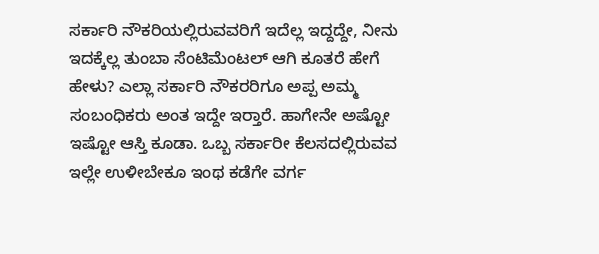ಸರ್ಕಾರಿ ನೌಕರಿಯಲ್ಲಿರುವವರಿಗೆ ಇದೆಲ್ಲ ಇದ್ದದ್ದೇ, ನೀನು ಇದಕ್ಕೆಲ್ಲ ತುಂಬಾ ಸೆಂಟಿಮೆಂಟಲ್ ಆಗಿ ಕೂತರೆ ಹೇಗೆ ಹೇಳು? ಎಲ್ಲಾ ಸರ್ಕಾರಿ ನೌಕರರಿಗೂ ಅಪ್ಪ ಅಮ್ಮ ಸಂಬಂಧಿಕರು ಅಂತ ಇದ್ದೇ ಇರ‍್ತಾರೆ. ಹಾಗೇನೇ ಅಷ್ಟೋ ಇಷ್ಟೋ ಆಸ್ತಿ ಕೂಡಾ. ಒಬ್ಬ ಸರ್ಕಾರೀ ಕೆಲಸದಲ್ಲಿರುವವ ಇಲ್ಲೇ ಉಳೀಬೇಕೂ ಇಂಥ ಕಡೆಗೇ ವರ್ಗ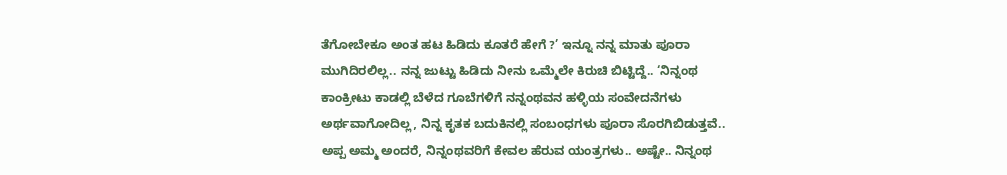ತೆಗೋಬೇಕೂ ಅಂತ ಹಟ ಹಿಡಿದು ಕೂತರೆ ಹೇಗೆ ?’ ಇನ್ನೂ ನನ್ನ ಮಾತು ಪೂರಾ ಮುಗಿದಿರಲಿಲ್ಲ.. ನನ್ನ ಜುಟ್ಟು ಹಿಡಿದು ನೀನು ಒಮ್ಮೆಲೇ ಕಿರುಚಿ ಬಿಟ್ಟಿದ್ದೆ.. ‘ನಿನ್ನಂಥ ಕಾಂಕ್ರೀಟು ಕಾಡಲ್ಲಿ ಬೆಳೆದ ಗೂಬೆಗಳಿಗೆ ನನ್ನಂಥವನ ಹಳ್ಳಿಯ ಸಂವೇದನೆಗಳು ಅರ್ಥವಾಗೋದಿಲ್ಲ, ನಿನ್ನ ಕೃತಕ ಬದುಕಿನಲ್ಲಿ ಸಂಬಂಧಗಳು ಪೂರಾ ಸೊರಗಿಬಿಡುತ್ತವೆ.. ಅಪ್ಪ ಅಮ್ಮ ಅಂದರೆ, ನಿನ್ನಂಥವರಿಗೆ ಕೇವಲ ಹೆರುವ ಯಂತ್ರಗಳು.. ಅಷ್ಟೇ.. ನಿನ್ನಂಥ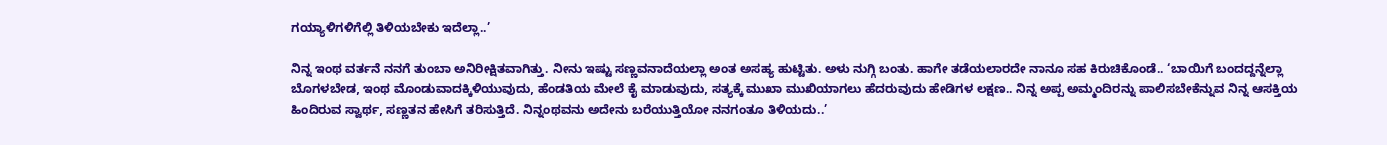ಗಯ್ಯಾಳಿಗಳಿಗೆಲ್ಲಿ ತಿಳಿಯಬೇಕು ಇದೆಲ್ಲಾ..’

ನಿನ್ನ ಇಂಥ ವರ್ತನೆ ನನಗೆ ತುಂಬಾ ಅನಿರೀಕ್ಷಿತವಾಗಿತ್ತು. ನೀನು ಇಷ್ಟು ಸಣ್ಣವನಾದೆಯಲ್ಲಾ ಅಂತ ಅಸಹ್ಯ ಹುಟ್ಟಿತು. ಅಳು ನುಗ್ಗಿ ಬಂತು. ಹಾಗೇ ತಡೆಯಲಾರದೇ ನಾನೂ ಸಹ ಕಿರುಚಿಕೊಂಡೆ.. ‘ಬಾಯಿಗೆ ಬಂದದ್ದನ್ನೆಲ್ಲಾ ಬೊಗಳಬೇಡ, ಇಂಥ ಮೊಂಡುವಾದಕ್ಕಿಳಿಯುವುದು, ಹೆಂಡತಿಯ ಮೇಲೆ ಕೈ ಮಾಡುವುದು, ಸತ್ಯಕ್ಕೆ ಮುಖಾ ಮುಖಿಯಾಗಲು ಹೆದರುವುದು ಹೇಡಿಗಳ ಲಕ್ಷಣ.. ನಿನ್ನ ಅಪ್ಪ ಅಮ್ಮಂದಿರನ್ನು ಪಾಲಿಸಬೇಕೆನ್ನುವ ನಿನ್ನ ಆಸಕ್ತಿಯ ಹಿಂದಿರುವ ಸ್ವಾರ್ಥ, ಸಣ್ಣತನ ಹೇಸಿಗೆ ತರಿಸುತ್ತಿದೆ. ನಿನ್ನಂಥವನು ಅದೇನು ಬರೆಯುತ್ತಿಯೋ ನನಗಂತೂ ತಿಳಿಯದು..’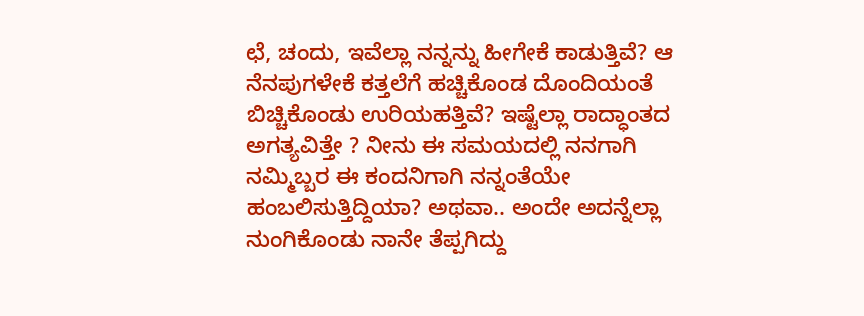ಛೆ, ಚಂದು, ಇವೆಲ್ಲಾ ನನ್ನನ್ನು ಹೀಗೇಕೆ ಕಾಡುತ್ತಿವೆ? ಆ ನೆನಪುಗಳೇಕೆ ಕತ್ತಲೆಗೆ ಹಚ್ಚಿಕೊಂಡ ದೊಂದಿಯಂತೆ ಬಿಚ್ಚಿಕೊಂಡು ಉರಿಯಹತ್ತಿವೆ? ಇಷ್ಟೆಲ್ಲಾ ರಾದ್ಧಾಂತದ ಅಗತ್ಯವಿತ್ತೇ ? ನೀನು ಈ ಸಮಯದಲ್ಲಿ ನನಗಾಗಿ ನಮ್ಮಿಬ್ಬರ ಈ ಕಂದನಿಗಾಗಿ ನನ್ನಂತೆಯೇ ಹಂಬಲಿಸುತ್ತಿದ್ದಿಯಾ? ಅಥವಾ.. ಅಂದೇ ಅದನ್ನೆಲ್ಲಾ ನುಂಗಿಕೊಂಡು ನಾನೇ ತೆಪ್ಪಗಿದ್ದು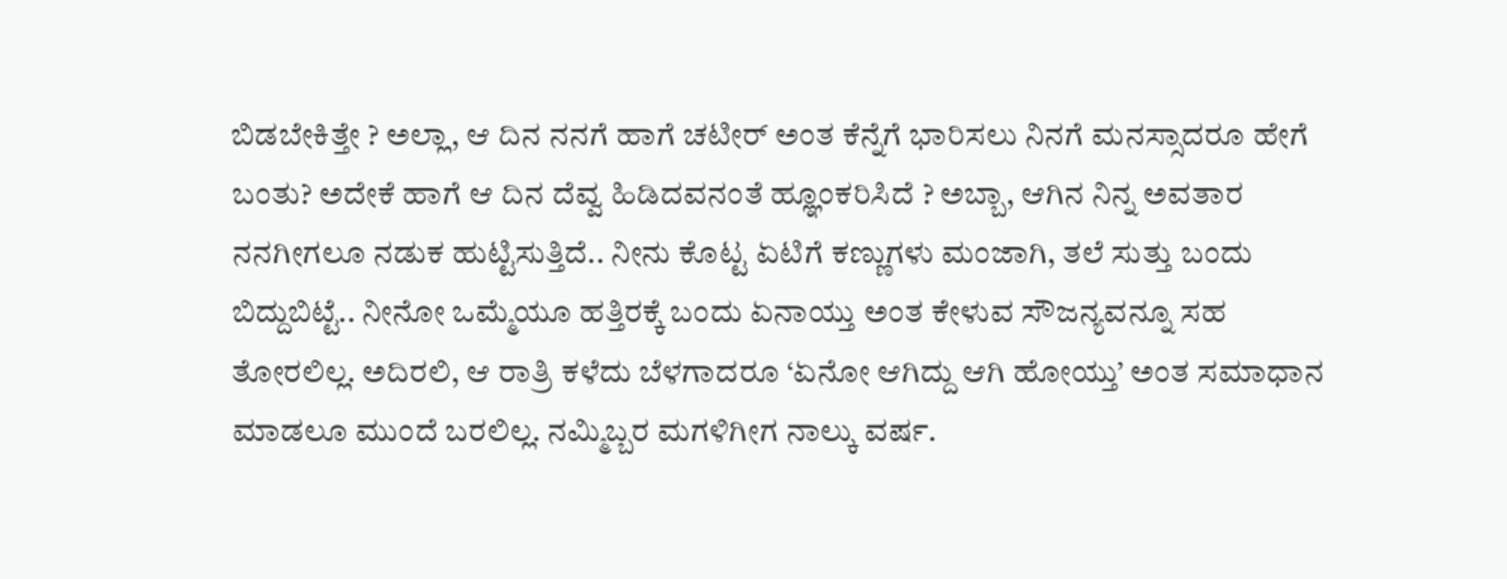ಬಿಡಬೇಕಿತ್ತೇ ? ಅಲ್ಲಾ, ಆ ದಿನ ನನಗೆ ಹಾಗೆ ಚಟೀರ್ ಅಂತ ಕೆನ್ನೆಗೆ ಭಾರಿಸಲು ನಿನಗೆ ಮನಸ್ಸಾದರೂ ಹೇಗೆ ಬಂತು? ಅದೇಕೆ ಹಾಗೆ ಆ ದಿನ ದೆವ್ವ ಹಿಡಿದವನಂತೆ ಹ್ಞೂಂಕರಿಸಿದೆ ? ಅಬ್ಬಾ, ಆಗಿನ ನಿನ್ನ ಅವತಾರ ನನಗೀಗಲೂ ನಡುಕ ಹುಟ್ಟಿಸುತ್ತಿದೆ.. ನೀನು ಕೊಟ್ಟ ಏಟಿಗೆ ಕಣ್ಣುಗಳು ಮಂಜಾಗಿ, ತಲೆ ಸುತ್ತು ಬಂದು ಬಿದ್ದುಬಿಟ್ಟೆ.. ನೀನೋ ಒಮ್ಮೆಯೂ ಹತ್ತಿರಕ್ಕೆ ಬಂದು ಏನಾಯ್ತು ಅಂತ ಕೇಳುವ ಸೌಜನ್ಯವನ್ನೂ ಸಹ ತೋರಲಿಲ್ಲ. ಅದಿರಲಿ, ಆ ರಾತ್ರಿ ಕಳೆದು ಬೆಳಗಾದರೂ ‘ಏನೋ ಆಗಿದ್ದು ಆಗಿ ಹೋಯ್ತು’ ಅಂತ ಸಮಾಧಾನ ಮಾಡಲೂ ಮುಂದೆ ಬರಲಿಲ್ಲ. ನಮ್ಮಿಬ್ಬರ ಮಗಳಿಗೀಗ ನಾಲ್ಕು ವರ್ಷ.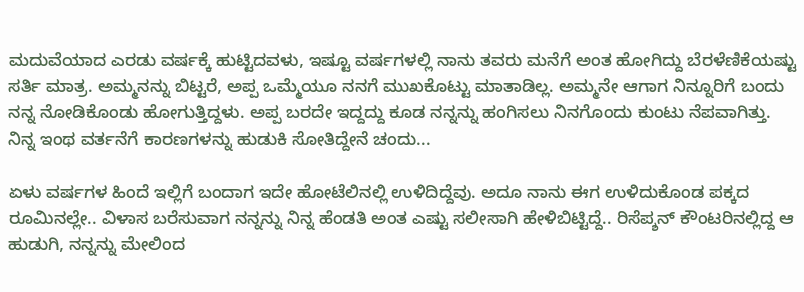ಮದುವೆಯಾದ ಎರಡು ವರ್ಷಕ್ಕೆ ಹುಟ್ಟಿದವಳು, ಇಷ್ಟೂ ವರ್ಷಗಳಲ್ಲಿ ನಾನು ತವರು ಮನೆಗೆ ಅಂತ ಹೋಗಿದ್ದು ಬೆರಳೆಣಿಕೆಯಷ್ಟು ಸರ್ತಿ ಮಾತ್ರ. ಅಮ್ಮನನ್ನು ಬಿಟ್ಟರೆ, ಅಪ್ಪ ಒಮ್ಮೆಯೂ ನನಗೆ ಮುಖಕೊಟ್ಟು ಮಾತಾಡಿಲ್ಲ. ಅಮ್ಮನೇ ಆಗಾಗ ನಿನ್ನೂರಿಗೆ ಬಂದು ನನ್ನ ನೋಡಿಕೊಂಡು ಹೋಗುತ್ತಿದ್ದಳು. ಅಪ್ಪ ಬರದೇ ಇದ್ದದ್ದು ಕೂಡ ನನ್ನನ್ನು ಹಂಗಿಸಲು ನಿನಗೊಂದು ಕುಂಟು ನೆಪವಾಗಿತ್ತು. ನಿನ್ನ ಇಂಥ ವರ್ತನೆಗೆ ಕಾರಣಗಳನ್ನು ಹುಡುಕಿ ಸೋತಿದ್ದೇನೆ ಚಂದು...

ಏಳು ವರ್ಷಗಳ ಹಿಂದೆ ಇಲ್ಲಿಗೆ ಬಂದಾಗ ಇದೇ ಹೋಟೆಲಿನಲ್ಲಿ ಉಳಿದಿದ್ದೆವು. ಅದೂ ನಾನು ಈಗ ಉಳಿದುಕೊಂಡ ಪಕ್ಕದ ರೂಮಿನಲ್ಲೇ.. ವಿಳಾಸ ಬರೆಸುವಾಗ ನನ್ನನ್ನು ನಿನ್ನ ಹೆಂಡತಿ ಅಂತ ಎಷ್ಟು ಸಲೀಸಾಗಿ ಹೇಳಿಬಿಟ್ಟಿದ್ದೆ.. ರಿಸೆಪ್ಶನ್ ಕೌಂಟರಿನಲ್ಲಿದ್ದ ಆ ಹುಡುಗಿ, ನನ್ನನ್ನು ಮೇಲಿಂದ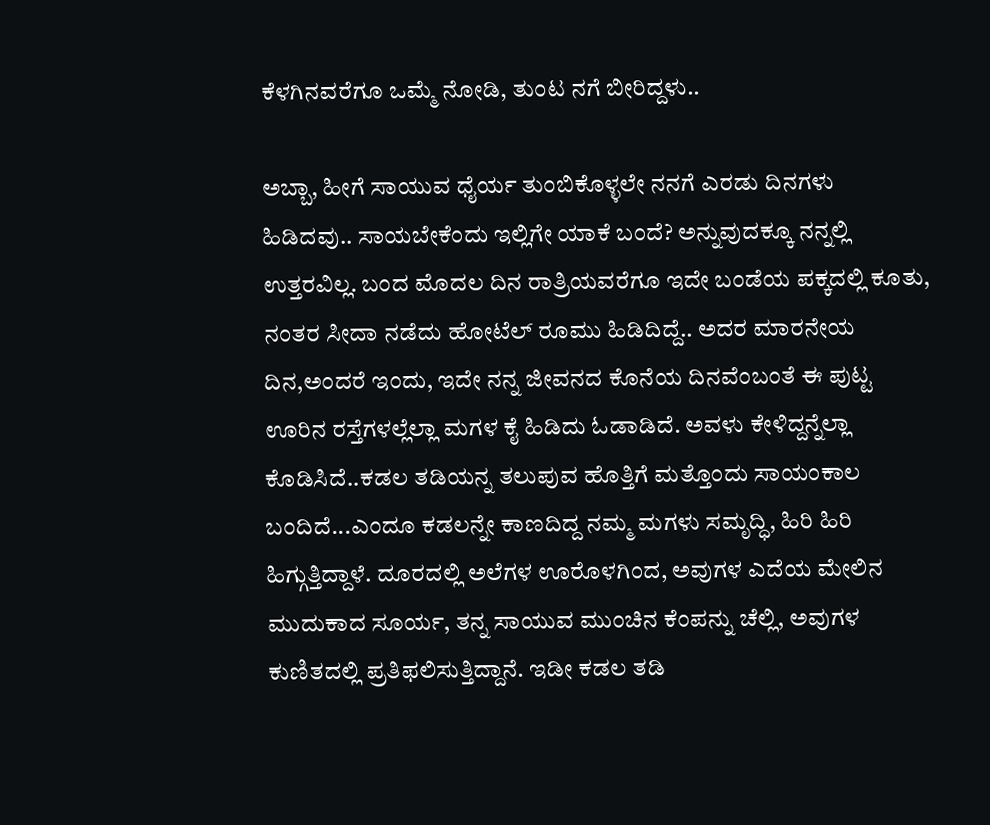ಕೆಳಗಿನವರೆಗೂ ಒಮ್ಮೆ ನೋಡಿ, ತುಂಟ ನಗೆ ಬೀರಿದ್ದಳು..

ಅಬ್ಬಾ, ಹೀಗೆ ಸಾಯುವ ಧೈರ್ಯ ತುಂಬಿಕೊಳ್ಳಲೇ ನನಗೆ ಎರಡು ದಿನಗಳು ಹಿಡಿದವು.. ಸಾಯಬೇಕೆಂದು ಇಲ್ಲಿಗೇ ಯಾಕೆ ಬಂದೆ? ಅನ್ನುವುದಕ್ಕೂ ನನ್ನಲ್ಲಿ ಉತ್ತರವಿಲ್ಲ. ಬಂದ ಮೊದಲ ದಿನ ರಾತ್ರಿಯವರೆಗೂ ಇದೇ ಬಂಡೆಯ ಪಕ್ಕದಲ್ಲಿ ಕೂತು, ನಂತರ ಸೀದಾ ನಡೆದು ಹೋಟೆಲ್ ರೂಮು ಹಿಡಿದಿದ್ದೆ.. ಅದರ ಮಾರನೇಯ ದಿನ,ಅಂದರೆ ಇಂದು, ಇದೇ ನನ್ನ ಜೀವನದ ಕೊನೆಯ ದಿನವೆಂಬಂತೆ ಈ ಪುಟ್ಟ ಊರಿನ ರಸ್ತೆಗಳಲ್ಲೆಲ್ಲಾ ಮಗಳ ಕೈ ಹಿಡಿದು ಓಡಾಡಿದೆ. ಅವಳು ಕೇಳಿದ್ದನ್ನೆಲ್ಲಾ ಕೊಡಿಸಿದೆ..ಕಡಲ ತಡಿಯನ್ನ ತಲುಪುವ ಹೊತ್ತಿಗೆ ಮತ್ತೊಂದು ಸಾಯಂಕಾಲ ಬಂದಿದೆ...ಎಂದೂ ಕಡಲನ್ನೇ ಕಾಣದಿದ್ದ ನಮ್ಮ ಮಗಳು ಸಮೃದ್ಧಿ, ಹಿರಿ ಹಿರಿ ಹಿಗ್ಗುತ್ತಿದ್ದಾಳೆ. ದೂರದಲ್ಲಿ ಅಲೆಗಳ ಊರೊಳಗಿಂದ, ಅವುಗಳ ಎದೆಯ ಮೇಲಿನ ಮುದುಕಾದ ಸೂರ್ಯ, ತನ್ನ ಸಾಯುವ ಮುಂಚಿನ ಕೆಂಪನ್ನು ಚೆಲ್ಲಿ, ಅವುಗಳ ಕುಣಿತದಲ್ಲಿ ಪ್ರತಿಫಲಿಸುತ್ತಿದ್ದಾನೆ. ಇಡೀ ಕಡಲ ತಡಿ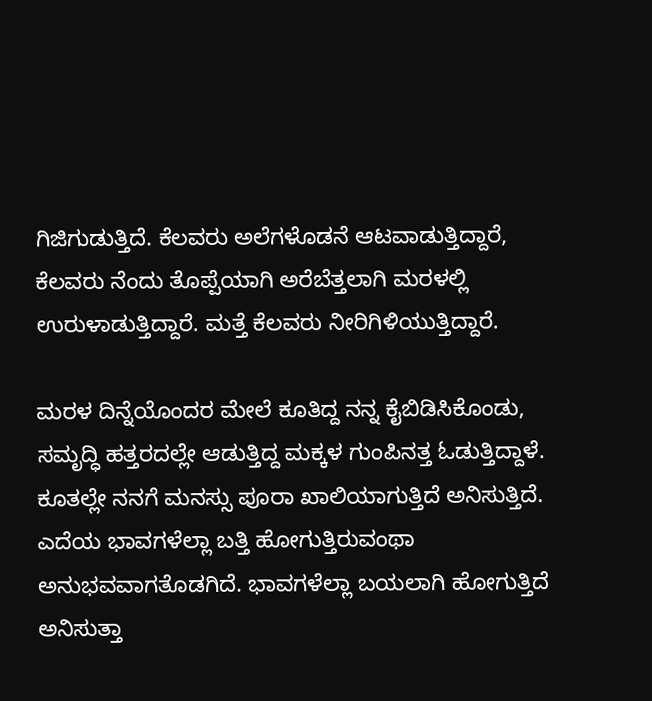ಗಿಜಿಗುಡುತ್ತಿದೆ. ಕೆಲವರು ಅಲೆಗಳೊಡನೆ ಆಟವಾಡುತ್ತಿದ್ದಾರೆ, ಕೆಲವರು ನೆಂದು ತೊಪ್ಪೆಯಾಗಿ ಅರೆಬೆತ್ತಲಾಗಿ ಮರಳಲ್ಲಿ ಉರುಳಾಡುತ್ತಿದ್ದಾರೆ. ಮತ್ತೆ ಕೆಲವರು ನೀರಿಗಿಳಿಯುತ್ತಿದ್ದಾರೆ.

ಮರಳ ದಿನ್ನೆಯೊಂದರ ಮೇಲೆ ಕೂತಿದ್ದ ನನ್ನ ಕೈಬಿಡಿಸಿಕೊಂಡು, ಸಮೃದ್ಧಿ ಹತ್ತರದಲ್ಲೇ ಆಡುತ್ತಿದ್ದ ಮಕ್ಕಳ ಗುಂಪಿನತ್ತ ಓಡುತ್ತಿದ್ದಾಳೆ. ಕೂತಲ್ಲೇ ನನಗೆ ಮನಸ್ಸು ಪೂರಾ ಖಾಲಿಯಾಗುತ್ತಿದೆ ಅನಿಸುತ್ತಿದೆ. ಎದೆಯ ಭಾವಗಳೆಲ್ಲಾ ಬತ್ತಿ ಹೋಗುತ್ತಿರುವಂಥಾ ಅನುಭವವಾಗತೊಡಗಿದೆ. ಭಾವಗಳೆಲ್ಲಾ ಬಯಲಾಗಿ ಹೋಗುತ್ತಿದೆ ಅನಿಸುತ್ತಾ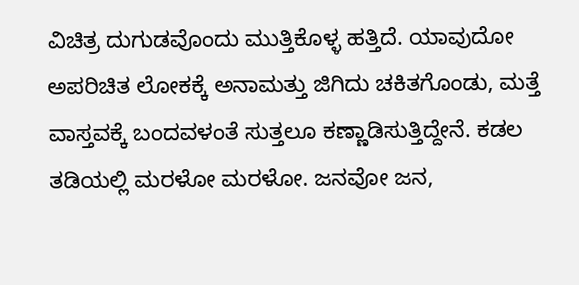ವಿಚಿತ್ರ ದುಗುಡವೊಂದು ಮುತ್ತಿಕೊಳ್ಳ ಹತ್ತಿದೆ. ಯಾವುದೋ ಅಪರಿಚಿತ ಲೋಕಕ್ಕೆ ಅನಾಮತ್ತು ಜಿಗಿದು ಚಕಿತಗೊಂಡು, ಮತ್ತೆ ವಾಸ್ತವಕ್ಕೆ ಬಂದವಳಂತೆ ಸುತ್ತಲೂ ಕಣ್ಣಾಡಿಸುತ್ತಿದ್ದೇನೆ. ಕಡಲ ತಡಿಯಲ್ಲಿ ಮರಳೋ ಮರಳೋ. ಜನವೋ ಜನ,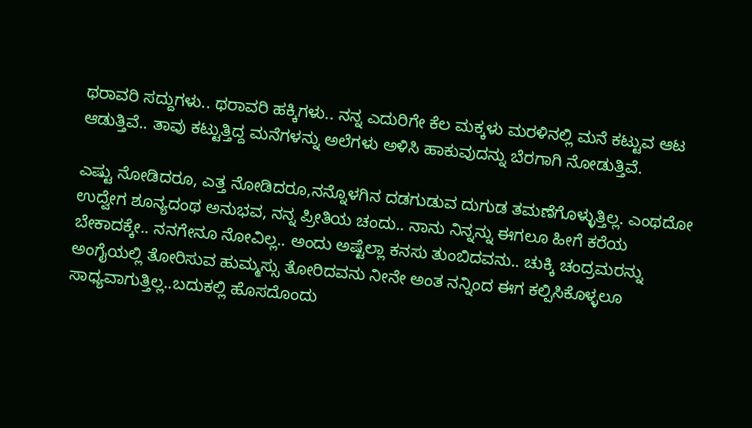ಥರಾವರಿ ಸದ್ದುಗಳು.. ಥರಾವರಿ ಹಕ್ಕಿಗಳು.. ನನ್ನ ಎದುರಿಗೇ ಕೆಲ ಮಕ್ಕಳು ಮರಳಿನಲ್ಲಿ ಮನೆ ಕಟ್ಟುವ ಆಟ ಆಡುತ್ತಿವೆ.. ತಾವು ಕಟ್ಟುತ್ತಿದ್ದ ಮನೆಗಳನ್ನು ಅಲೆಗಳು ಅಳಿಸಿ ಹಾಕುವುದನ್ನು ಬೆರಗಾಗಿ ನೋಡುತ್ತಿವೆ.

ಎಷ್ಟು ನೋಡಿದರೂ, ಎತ್ತ ನೋಡಿದರೂ,ನನ್ನೊಳಗಿನ ದಡಗುಡುವ ದುಗುಡ ತಮಣೆಗೊಳ್ಳುತ್ತಿಲ್ಲ. ಎಂಥದೋ ಉದ್ವೇಗ ಶೂನ್ಯದಂಥ ಅನುಭವ, ನನ್ನ ಪ್ರೀತಿಯ ಚಂದು.. ನಾನು ನಿನ್ನನ್ನು ಈಗಲೂ ಹೀಗೆ ಕರೆಯ ಬೇಕಾದಕ್ಕೇ.. ನನಗೇನೂ ನೋವಿಲ್ಲ.. ಅಂದು ಅಷ್ಟೆಲ್ಲಾ ಕನಸು ತುಂಬಿದವನು.. ಚುಕ್ಕಿ ಚಂದ್ರಮರನ್ನು ಅಂಗೈಯಲ್ಲಿ ತೋರಿಸುವ ಹುಮ್ಮಸ್ಸು ತೋರಿದವನು ನೀನೇ ಅಂತ ನನ್ನಿಂದ ಈಗ ಕಲ್ಪಿಸಿಕೊಳ್ಳಲೂ ಸಾಧ್ಯವಾಗುತ್ತಿಲ್ಲ..ಬದುಕಲ್ಲಿ ಹೊಸದೊಂದು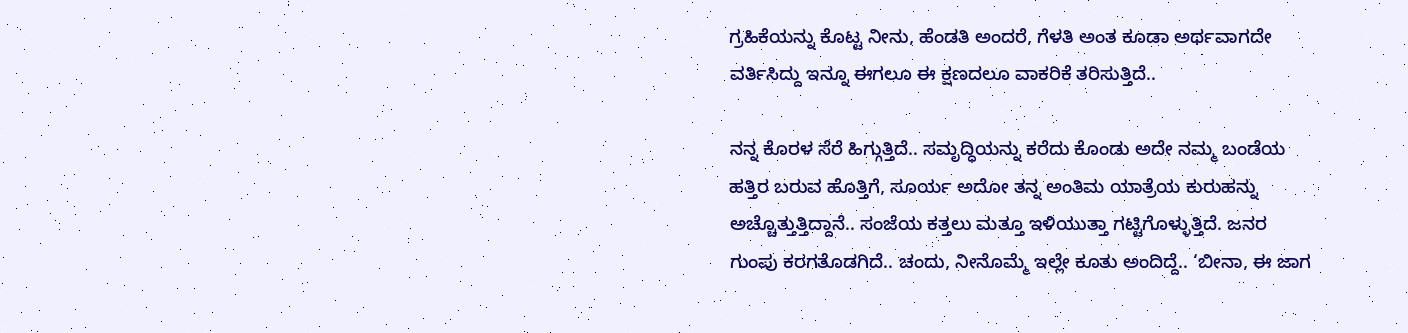ಗ್ರಹಿಕೆಯನ್ನು ಕೊಟ್ಟ ನೀನು, ಹೆಂಡತಿ ಅಂದರೆ, ಗೆಳತಿ ಅಂತ ಕೂಡಾ ಅರ್ಥವಾಗದೇ ವರ್ತಿಸಿದ್ದು ಇನ್ನೂ ಈಗಲೂ ಈ ಕ್ಷಣದಲೂ ವಾಕರಿಕೆ ತರಿಸುತ್ತಿದೆ..

ನನ್ನ ಕೊರಳ ಸೆರೆ ಹಿಗ್ಗುತ್ತಿದೆ.. ಸಮೃದ್ಧಿಯನ್ನು ಕರೆದು ಕೊಂಡು ಅದೇ ನಮ್ಮ ಬಂಡೆಯ ಹತ್ತಿರ ಬರುವ ಹೊತ್ತಿಗೆ, ಸೂರ್ಯ ಅದೋ ತನ್ನ ಅಂತಿಮ ಯಾತ್ರೆಯ ಕುರುಹನ್ನು ಅಚ್ಚೊತ್ತುತ್ತಿದ್ದಾನೆ.. ಸಂಜೆಯ ಕತ್ತಲು ಮತ್ತೂ ಇಳಿಯುತ್ತಾ ಗಟ್ಟಿಗೊಳ್ಳುತ್ತಿದೆ. ಜನರ ಗುಂಪು ಕರಗತೊಡಗಿದೆ.. ಚಂದು, ನೀನೊಮ್ಮೆ ಇಲ್ಲೇ ಕೂತು ಅಂದಿದ್ದೆ.. ‘ಬೀನಾ, ಈ ಜಾಗ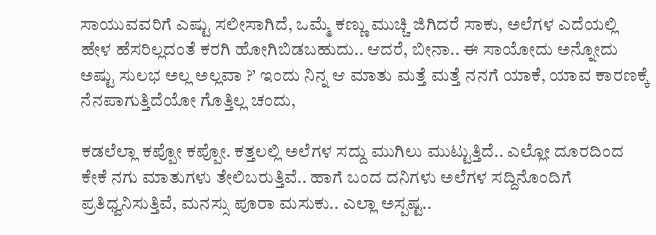ಸಾಯುವವರಿಗೆ ಎಷ್ಟು ಸಲೀಸಾಗಿದೆ, ಒಮ್ಮೆ ಕಣ್ಣು ಮುಚ್ಚಿ ಜಿಗಿದರೆ ಸಾಕು, ಅಲೆಗಳ ಎದೆಯಲ್ಲಿ ಹೇಳ ಹೆಸರಿಲ್ಲದಂತೆ ಕರಗಿ ಹೋಗಿಬಿಡಬಹುದು.. ಆದರೆ, ಬೀನಾ.. ಈ ಸಾಯೋದು ಅನ್ನೋದು ಅಷ್ಟು ಸುಲಭ ಅಲ್ಲ ಅಲ್ಲವಾ ?’ ಇಂದು ನಿನ್ನ ಆ ಮಾತು ಮತ್ತೆ ಮತ್ತೆ ನನಗೆ ಯಾಕೆ, ಯಾವ ಕಾರಣಕ್ಕೆ ನೆನಪಾಗುತ್ತಿದೆಯೋ ಗೊತ್ತಿಲ್ಲ ಚಂದು,

ಕಡಲೆಲ್ಲಾ ಕಪ್ಪೋ ಕಪ್ಪೋ. ಕತ್ತಲಲ್ಲಿ ಅಲೆಗಳ ಸದ್ದು ಮುಗಿಲು ಮುಟ್ಟುತ್ತಿದೆ.. ಎಲ್ಲೋ ದೂರದಿಂದ ಕೇಕೆ ನಗು ಮಾತುಗಳು ತೇಲಿಬರುತ್ತಿವೆ.. ಹಾಗೆ ಬಂದ ದನಿಗಳು ಅಲೆಗಳ ಸದ್ದಿನೊಂದಿಗೆ ಪ್ರತಿಧ್ವನಿಸುತ್ತಿವೆ, ಮನಸ್ಸು ಪೂರಾ ಮಸುಕು.. ಎಲ್ಲಾ ಅಸ್ಪಷ್ಟ..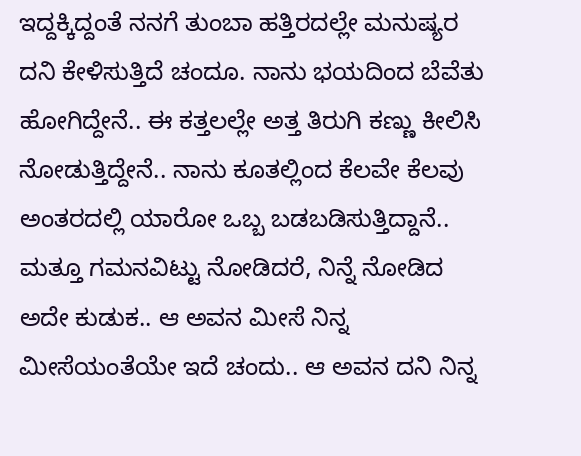ಇದ್ದಕ್ಕಿದ್ದಂತೆ ನನಗೆ ತುಂಬಾ ಹತ್ತಿರದಲ್ಲೇ ಮನುಷ್ಯರ ದನಿ ಕೇಳಿಸುತ್ತಿದೆ ಚಂದೂ. ನಾನು ಭಯದಿಂದ ಬೆವೆತು ಹೋಗಿದ್ದೇನೆ.. ಈ ಕತ್ತಲಲ್ಲೇ ಅತ್ತ ತಿರುಗಿ ಕಣ್ಣು ಕೀಲಿಸಿ ನೋಡುತ್ತಿದ್ದೇನೆ.. ನಾನು ಕೂತಲ್ಲಿಂದ ಕೆಲವೇ ಕೆಲವು ಅಂತರದಲ್ಲಿ ಯಾರೋ ಒಬ್ಬ ಬಡಬಡಿಸುತ್ತಿದ್ದಾನೆ.. ಮತ್ತೂ ಗಮನವಿಟ್ಟು ನೋಡಿದರೆ, ನಿನ್ನೆ ನೋಡಿದ ಅದೇ ಕುಡುಕ.. ಆ ಅವನ ಮೀಸೆ ನಿನ್ನ ಮೀಸೆಯಂತೆಯೇ ಇದೆ ಚಂದು.. ಆ ಅವನ ದನಿ ನಿನ್ನ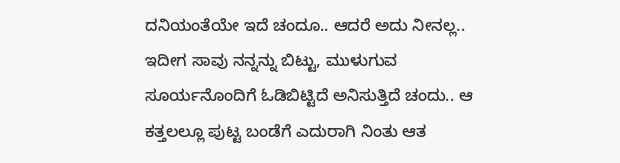ದನಿಯಂತೆಯೇ ಇದೆ ಚಂದೂ.. ಆದರೆ ಅದು ನೀನಲ್ಲ.. ಇದೀಗ ಸಾವು ನನ್ನನ್ನು ಬಿಟ್ಟು, ಮುಳುಗುವ ಸೂರ್ಯನೊಂದಿಗೆ ಓಡಿಬಿಟ್ಟಿದೆ ಅನಿಸುತ್ತಿದೆ ಚಂದು.. ಆ ಕತ್ತಲಲ್ಲೂ ಪುಟ್ಟ ಬಂಡೆಗೆ ಎದುರಾಗಿ ನಿಂತು ಆತ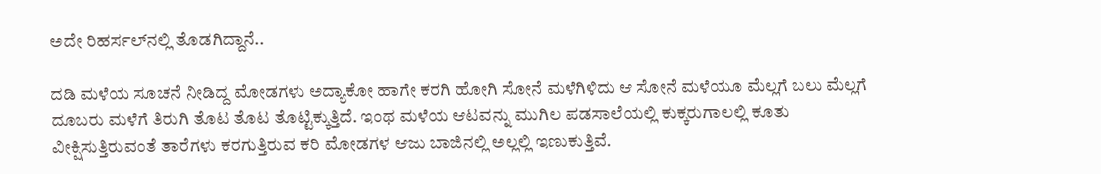ಅದೇ ರಿಹರ್ಸಲ್‌ನಲ್ಲಿ ತೊಡಗಿದ್ದಾನೆ..

ದಡಿ ಮಳೆಯ ಸೂಚನೆ ನೀಡಿದ್ದ ಮೋಡಗಳು ಅದ್ಯಾಕೋ ಹಾಗೇ ಕರಗಿ ಹೋಗಿ ಸೋನೆ ಮಳೆಗಿಳಿದು ಆ ಸೋನೆ ಮಳೆಯೂ ಮೆಲ್ಲಗೆ ಬಲು ಮೆಲ್ಲಗೆ ದೂಬರು ಮಳೆಗೆ ತಿರುಗಿ ತೊಟ ತೊಟ ತೊಟ್ಟಿಕ್ಕುತ್ತಿದೆ. ಇಂಥ ಮಳೆಯ ಆಟವನ್ನು ಮುಗಿಲ ಪಡಸಾಲೆಯಲ್ಲಿ ಕುಕ್ಕರುಗಾಲಲ್ಲಿ ಕೂತು ವೀಕ್ಷಿಸುತ್ತಿರುವಂತೆ ತಾರೆಗಳು ಕರಗುತ್ತಿರುವ ಕರಿ ಮೋಡಗಳ ಆಜು ಬಾಜಿನಲ್ಲಿ ಅಲ್ಲಲ್ಲಿ ಇಣುಕುತ್ತಿವೆ.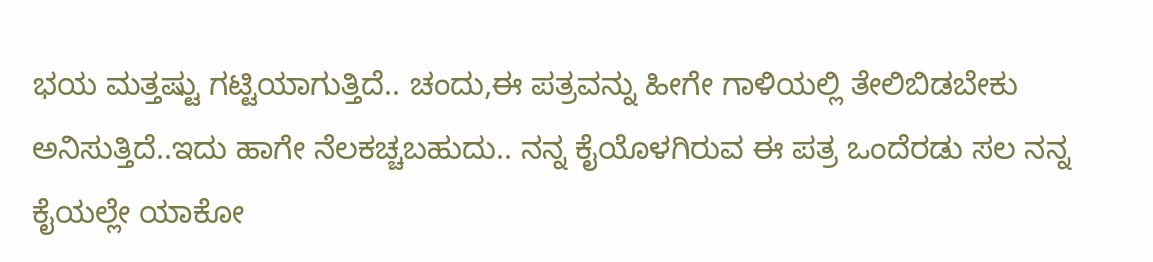ಭಯ ಮತ್ತಷ್ಟು ಗಟ್ಟಿಯಾಗುತ್ತಿದೆ.. ಚಂದು,ಈ ಪತ್ರವನ್ನು ಹೀಗೇ ಗಾಳಿಯಲ್ಲಿ ತೇಲಿಬಿಡಬೇಕು ಅನಿಸುತ್ತಿದೆ..ಇದು ಹಾಗೇ ನೆಲಕಚ್ಚಬಹುದು.. ನನ್ನ ಕೈಯೊಳಗಿರುವ ಈ ಪತ್ರ ಒಂದೆರಡು ಸಲ ನನ್ನ ಕೈಯಲ್ಲೇ ಯಾಕೋ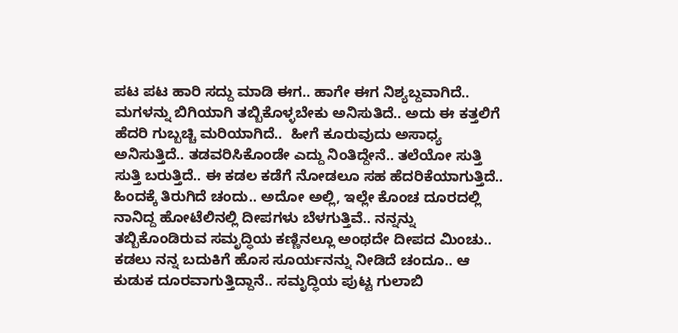ಪಟ ಪಟ ಹಾರಿ ಸದ್ದು ಮಾಡಿ ಈಗ.. ಹಾಗೇ ಈಗ ನಿಶ್ಯಬ್ದವಾಗಿದೆ.. ಮಗಳನ್ನು ಬಿಗಿಯಾಗಿ ತಬ್ಬಿಕೊಳ್ಳಬೇಕು ಅನಿಸುತಿದೆ.. ಅದು ಈ ಕತ್ತಲಿಗೆ ಹೆದರಿ ಗುಬ್ಬಚ್ಚಿ ಮರಿಯಾಗಿದೆ..  ಹೀಗೆ ಕೂರುವುದು ಅಸಾಧ್ಯ ಅನಿಸುತ್ತಿದೆ.. ತಡವರಿಸಿಕೊಂಡೇ ಎದ್ದು ನಿಂತಿದ್ದೇನೆ.. ತಲೆಯೋ ಸುತ್ತಿ ಸುತ್ತಿ ಬರುತ್ತಿದೆ.. ಈ ಕಡಲ ಕಡೆಗೆ ನೋಡಲೂ ಸಹ ಹೆದರಿಕೆಯಾಗುತ್ತಿದೆ.. ಹಿಂದಕ್ಕೆ ತಿರುಗಿದೆ ಚಂದು.. ಅದೋ ಅಲ್ಲಿ, ಇಲ್ಲೇ ಕೊಂಚ ದೂರದಲ್ಲಿ ನಾನಿದ್ದ ಹೋಟೆಲಿನಲ್ಲಿ ದೀಪಗಳು ಬೆಳಗುತ್ತಿವೆ.. ನನ್ನನ್ನು ತಬ್ಬಿಕೊಂಡಿರುವ ಸಮೃದ್ಧಿಯ ಕಣ್ಣಿನಲ್ಲೂ ಅಂಥದೇ ದೀಪದ ಮಿಂಚು.. ಕಡಲು ನನ್ನ ಬದುಕಿಗೆ ಹೊಸ ಸೂರ್ಯನನ್ನು ನೀಡಿದೆ ಚಂದೂ.. ಆ ಕುಡುಕ ದೂರವಾಗುತ್ತಿದ್ದಾನೆ.. ಸಮೃದ್ಧಿಯ ಪುಟ್ಟ ಗುಲಾಬಿ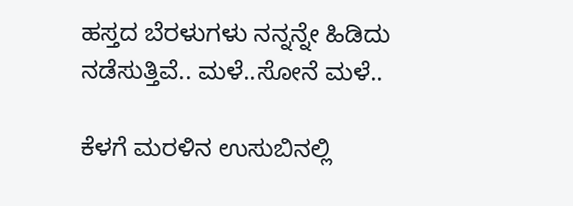ಹಸ್ತದ ಬೆರಳುಗಳು ನನ್ನನ್ನೇ ಹಿಡಿದು ನಡೆಸುತ್ತಿವೆ.. ಮಳೆ..ಸೋನೆ ಮಳೆ..

ಕೆಳಗೆ ಮರಳಿನ ಉಸುಬಿನಲ್ಲಿ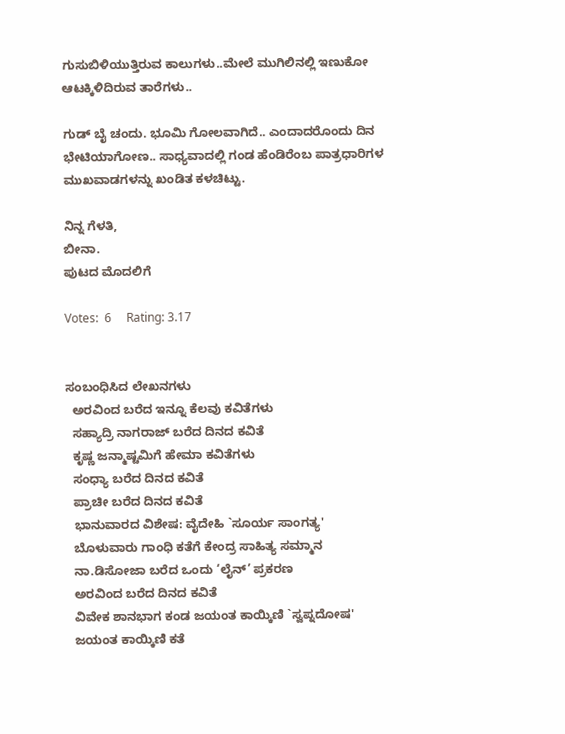ಗುಸುಬಿಳಿಯುತ್ತಿರುವ ಕಾಲುಗಳು..ಮೇಲೆ ಮುಗಿಲಿನಲ್ಲಿ ಇಣುಕೋ ಆಟಕ್ಕಿಳಿದಿರುವ ತಾರೆಗಳು..

ಗುಡ್ ಬೈ ಚಂದು. ಭೂಮಿ ಗೋಲವಾಗಿದೆ.. ಎಂದಾದರೊಂದು ದಿನ ಭೇಟಿಯಾಗೋಣ.. ಸಾಧ್ಯವಾದಲ್ಲಿ ಗಂಡ ಹೆಂಡಿರೆಂಬ ಪಾತ್ರಧಾರಿಗಳ ಮುಖವಾಡಗಳನ್ನು ಖಂಡಿತ ಕಳಚಿಟ್ಟು.

ನಿನ್ನ ಗೆಳತಿ,
ಬೀನಾ.
ಪುಟದ ಮೊದಲಿಗೆ

Votes:  6     Rating: 3.17


ಸಂಬಂಧಿಸಿದ ಲೇಖನಗಳು
  ಅರವಿಂದ ಬರೆದ ಇನ್ನೂ ಕೆಲವು ಕವಿತೆಗಳು
  ಸಹ್ಯಾದ್ರಿ ನಾಗರಾಜ್ ಬರೆದ ದಿನದ ಕವಿತೆ
  ಕೃಷ್ಣ ಜನ್ಮಾಷ್ಟಮಿಗೆ ಹೇಮಾ ಕವಿತೆಗಳು
  ಸಂಧ್ಯಾ ಬರೆದ ದಿನದ ಕವಿತೆ
  ಪ್ರಾಚೀ ಬರೆದ ದಿನದ ಕವಿತೆ
  ಭಾನುವಾರದ ವಿಶೇಷ: ವೈದೇಹಿ `ಸೂರ್ಯ ಸಾಂಗತ್ಯ'
  ಬೊಳುವಾರು ಗಾಂಧಿ ಕತೆಗೆ ಕೇಂದ್ರ ಸಾಹಿತ್ಯ ಸಮ್ಮಾನ
  ನಾ.ಡಿಸೋಜಾ ಬರೆದ ಒಂದು ‘ಲೈನ್’ ಪ್ರಕರಣ
  ಅರವಿಂದ ಬರೆದ ದಿನದ ಕವಿತೆ
  ವಿವೇಕ ಶಾನಭಾಗ ಕಂಡ ಜಯಂತ ಕಾಯ್ಕಿಣಿ `ಸ್ವಪ್ನದೋಷ'
  ಜಯಂತ ಕಾಯ್ಕಿಣಿ ಕತೆ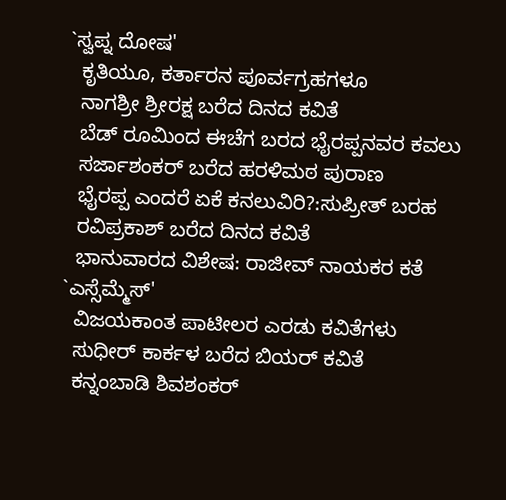`ಸ್ವಪ್ನ ದೋಷ'
  ಕೃತಿಯೂ, ಕರ್ತಾರನ ಪೂರ್ವಗ್ರಹಗಳೂ
  ನಾಗಶ್ರೀ ಶ್ರೀರಕ್ಷ ಬರೆದ ದಿನದ ಕವಿತೆ
  ಬೆಡ್ ರೂಮಿಂದ ಈಚೆಗ ಬರದ ಭೈರಪ್ಪನವರ ಕವಲು
  ಸರ್ಜಾಶಂಕರ್ ಬರೆದ ಹರಳಿಮಠ ಪುರಾಣ
  ಭೈರಪ್ಪ ಎಂದರೆ ಏಕೆ ಕನಲುವಿರಿ?:ಸುಪ್ರೀತ್ ಬರಹ
  ರವಿಪ್ರಕಾಶ್ ಬರೆದ ದಿನದ ಕವಿತೆ
  ಭಾನುವಾರದ ವಿಶೇಷ: ರಾಜೀವ್ ನಾಯಕರ ಕತೆ `ಎಸ್ಸೆಮ್ಮೆಸ್'
  ವಿಜಯಕಾಂತ ಪಾಟೀಲರ ಎರಡು ಕವಿತೆಗಳು
  ಸುಧೀರ್ ಕಾರ್ಕಳ ಬರೆದ ಬಿಯರ್ ಕವಿತೆ
  ಕನ್ನಂಬಾಡಿ ಶಿವಶಂಕರ್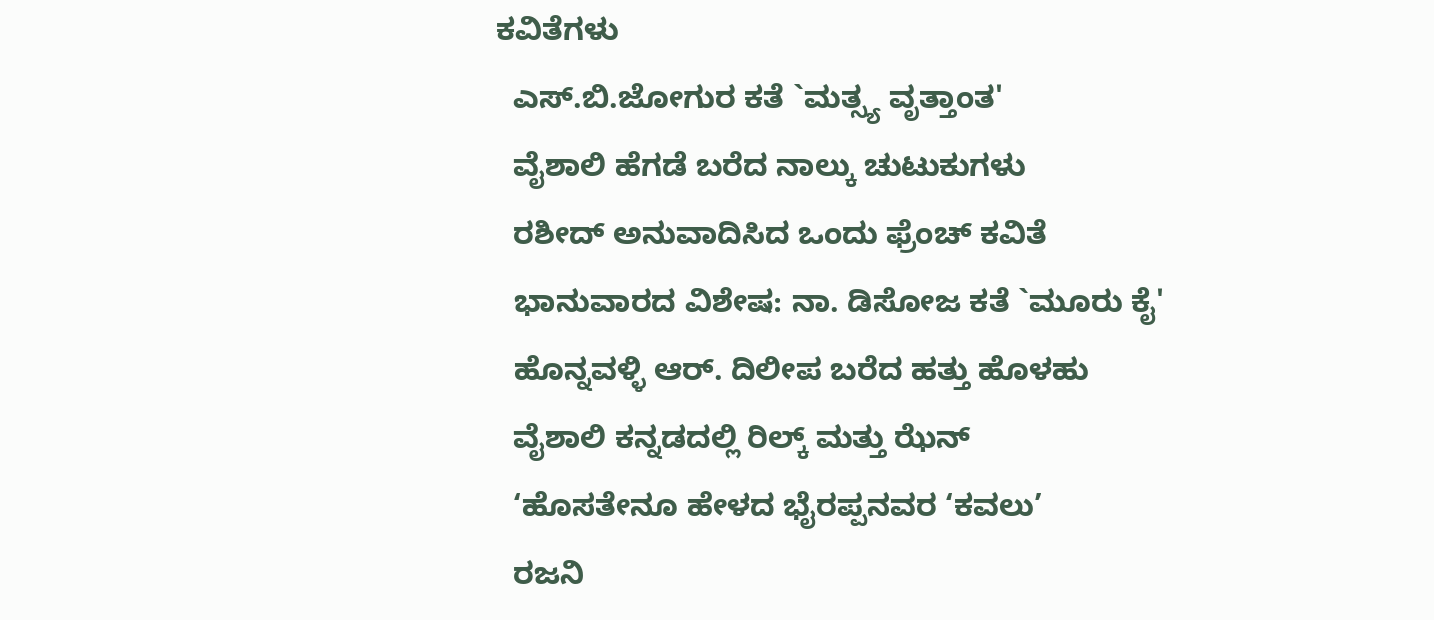ಕವಿತೆಗಳು
  ಎಸ್.ಬಿ.ಜೋಗುರ ಕತೆ `ಮತ್ಸ್ಯ ವೃತ್ತಾಂತ'
  ವೈಶಾಲಿ ಹೆಗಡೆ ಬರೆದ ನಾಲ್ಕು ಚುಟುಕುಗಳು
  ರಶೀದ್ ಅನುವಾದಿಸಿದ ಒಂದು ಫ್ರೆಂಚ್ ಕವಿತೆ
  ಭಾನುವಾರದ ವಿಶೇಷ: ನಾ. ಡಿಸೋಜ ಕತೆ `ಮೂರು ಕೈ'
  ಹೊನ್ನವಳ್ಳಿ ಆರ್. ದಿಲೀಪ ಬರೆದ ಹತ್ತು ಹೊಳಹು
  ವೈಶಾಲಿ ಕನ್ನಡದಲ್ಲಿ ರಿಲ್ಕ್ ಮತ್ತು ಝೆನ್
  ‘ಹೊಸತೇನೂ ಹೇಳದ ಭೈರಪ್ಪನವರ ‘ಕವಲು’
  ರಜನಿ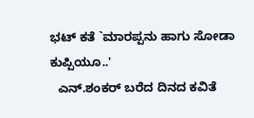ಭಟ್ ಕತೆ `ಮಾರಪ್ಪನು ಹಾಗು ಸೋಡಾ ಕುಪ್ಪಿಯೂ..'
  ಎನ್.ಶಂಕರ್ ಬರೆದ ದಿನದ ಕವಿತೆ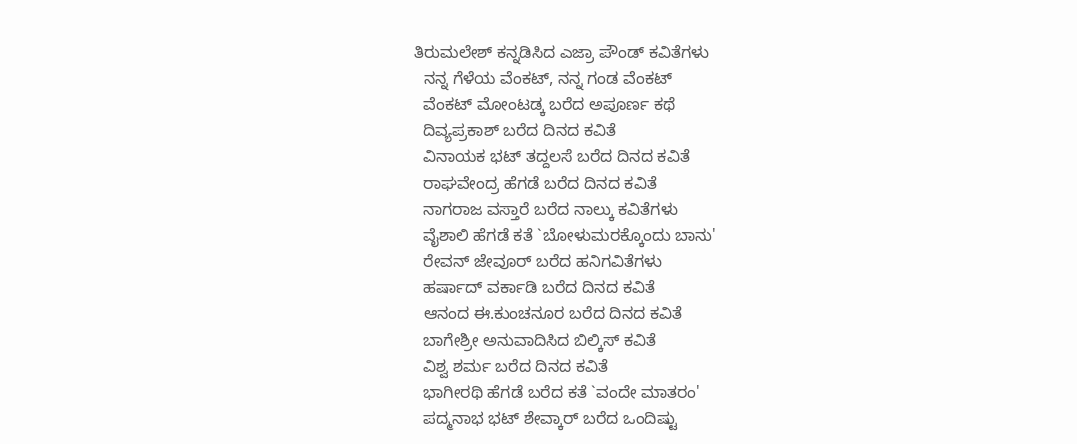ತಿರುಮಲೇಶ್ ಕನ್ನಡಿಸಿದ ಎಜ್ರಾ ಪೌಂಡ್ ಕವಿತೆಗಳು
  ನನ್ನ ಗೆಳೆಯ ವೆಂಕಟ್, ನನ್ನ ಗಂಡ ವೆಂಕಟ್
  ವೆಂಕಟ್ ಮೋಂಟಡ್ಕ ಬರೆದ ಅಪೂರ್ಣ ಕಥೆ
  ದಿವ್ಯಪ್ರಕಾಶ್ ಬರೆದ ದಿನದ ಕವಿತೆ
  ವಿನಾಯಕ ಭಟ್ ತದ್ದಲಸೆ ಬರೆದ ದಿನದ ಕವಿತೆ
  ರಾಘವೇಂದ್ರ ಹೆಗಡೆ ಬರೆದ ದಿನದ ಕವಿತೆ
  ನಾಗರಾಜ ವಸ್ತಾರೆ ಬರೆದ ನಾಲ್ಕು ಕವಿತೆಗಳು
  ವೈಶಾಲಿ ಹೆಗಡೆ ಕತೆ `ಬೋಳುಮರಕ್ಕೊಂದು ಬಾನು'
  ರೇವನ್ ಜೇವೂರ್ ಬರೆದ ಹನಿಗವಿತೆಗಳು
  ಹರ್ಷಾದ್ ವರ್ಕಾಡಿ ಬರೆದ ದಿನದ ಕವಿತೆ
  ಆನಂದ ಈ.ಕುಂಚನೂರ ಬರೆದ ದಿನದ ಕವಿತೆ
  ಬಾಗೇಶ್ರೀ ಅನುವಾದಿಸಿದ ಬಿಲ್ಕಿಸ್ ಕವಿತೆ
  ವಿಶ್ವ ಶರ್ಮ ಬರೆದ ದಿನದ ಕವಿತೆ
  ಭಾಗೀರಥಿ ಹೆಗಡೆ ಬರೆದ ಕತೆ `ವಂದೇ ಮಾತರಂ'
  ಪದ್ಮನಾಭ ಭಟ್ ಶೇವ್ಕಾರ್ ಬರೆದ ಒಂದಿಷ್ಟು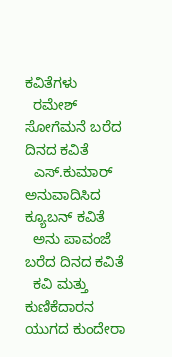ಕವಿತೆಗಳು
  ರಮೇಶ್ ಸೋಗೆಮನೆ ಬರೆದ ದಿನದ ಕವಿತೆ
  ಎಸ್.ಕುಮಾರ್ ಅನುವಾದಿಸಿದ ಕ್ಯೂಬನ್ ಕವಿತೆ
  ಅನು ಪಾವಂಜೆ ಬರೆದ ದಿನದ ಕವಿತೆ
  ಕವಿ ಮತ್ತು ಕುಣಿಕೆದಾರನ ಯುಗದ ಕುಂದೇರಾ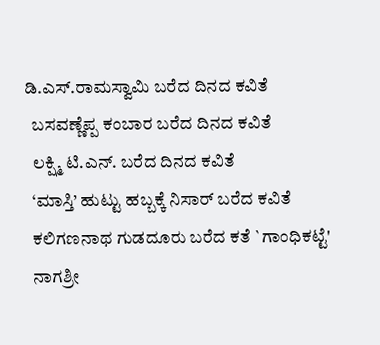ಡಿ.ಎಸ್.ರಾಮಸ್ವಾಮಿ ಬರೆದ ದಿನದ ಕವಿತೆ
  ಬಸವಣ್ಣೆಪ್ಪ ಕಂಬಾರ ಬರೆದ ದಿನದ ಕವಿತೆ
  ಲಕ್ಷ್ಮಿ ಟಿ.ಎನ್. ಬರೆದ ದಿನದ ಕವಿತೆ
  ‘ಮಾಸ್ತಿ’ ಹುಟ್ಟು ಹಬ್ಬಕ್ಕೆ ನಿಸಾರ್ ಬರೆದ ಕವಿತೆ
  ಕಲಿಗಣನಾಥ ಗುಡದೂರು ಬರೆದ ಕತೆ `ಗಾಂಧಿಕಟ್ಟೆ'
  ನಾಗಶ್ರೀ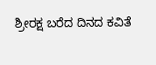ಶ್ರೀರಕ್ಷ ಬರೆದ ದಿನದ ಕವಿತೆ